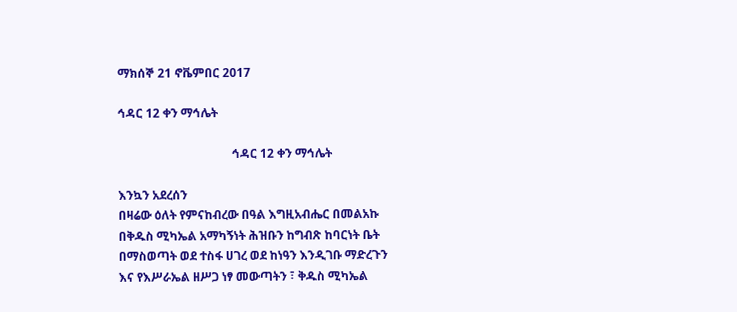ማክሰኞ 21 ኖቬምበር 2017

ኅዳር 12 ቀን ማኅሌት

                                      ኅዳር 12 ቀን ማኅሌት

እንኳን አደረሰን
በዛሬው ዕለት የምናከብረው በዓል እግዚአብሔር በመልአኩ
በቅዱስ ሚካኤል አማካኝነት ሕዝቡን ከግብጽ ከባርነት ቤት
በማስወጣት ወደ ተስፋ ሀገረ ወደ ከነዓን እንዲገቡ ማድረጉን
እና የእሥራኤል ዘሥጋ ነፃ መውጣትን ፣ ቅዱስ ሚካኤል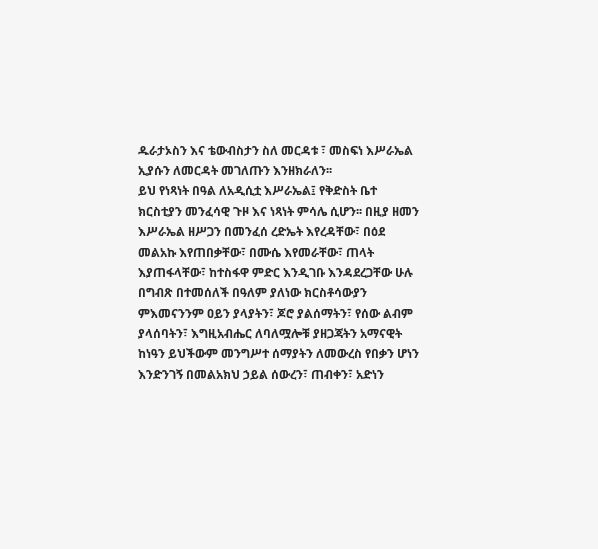ዱራታኦስን እና ቴውብስታን ስለ መርዳቱ ፣ መስፍነ እሥራኤል
ኢያሱን ለመርዳት መገለጡን እንዘክራለን፡፡
ይህ የነጻነት በዓል ለአዲሲቷ እሥራኤል፤ የቅድስት ቤተ
ክርስቲያን መንፈሳዊ ጉዞ እና ነጻነት ምሳሌ ሲሆን፡፡ በዚያ ዘመን
እሥራኤል ዘሥጋን በመንፈሰ ረድኤት እየረዳቸው፣ በዕደ
መልአኩ እየጠበቃቸው፣ በሙሴ እየመራቸው፣ ጠላት
እያጠፋላቸው፣ ከተስፋዋ ምድር እንዲገቡ እንዳደረጋቸው ሁሉ
በግብጽ በተመሰለች በዓለም ያለነው ክርስቶሳውያን
ምእመናንንም ዐይን ያላያትን፣ ጆሮ ያልሰማትን፣ የሰው ልብም
ያላሰባትን፣ እግዚአብሔር ለባለሟሎቹ ያዘጋጃትን አማናዊት
ከነዓን ይህችውም መንግሥተ ሰማያትን ለመውረስ የበቃን ሆነን
እንድንገኝ በመልአክህ ኃይል ሰውረን፣ ጠብቀን፣ አድነን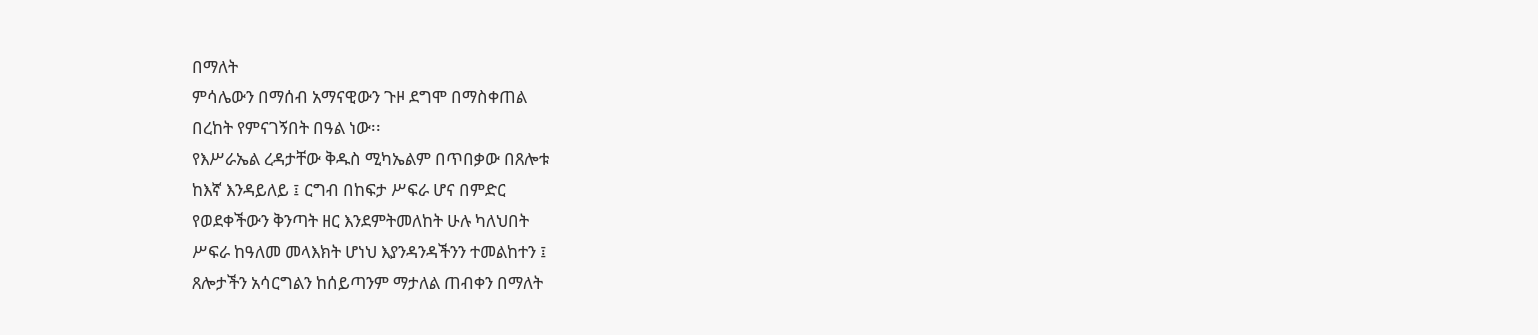በማለት
ምሳሌውን በማሰብ አማናዊውን ጉዞ ደግሞ በማስቀጠል
በረከት የምናገኝበት በዓል ነው፡፡
የእሥራኤል ረዳታቸው ቅዱስ ሚካኤልም በጥበቃው በጸሎቱ
ከእኛ እንዳይለይ ፤ ርግብ በከፍታ ሥፍራ ሆና በምድር
የወደቀችውን ቅንጣት ዘር እንደምትመለከት ሁሉ ካለህበት
ሥፍራ ከዓለመ መላእክት ሆነህ እያንዳንዳችንን ተመልከተን ፤
ጸሎታችን አሳርግልን ከሰይጣንም ማታለል ጠብቀን በማለት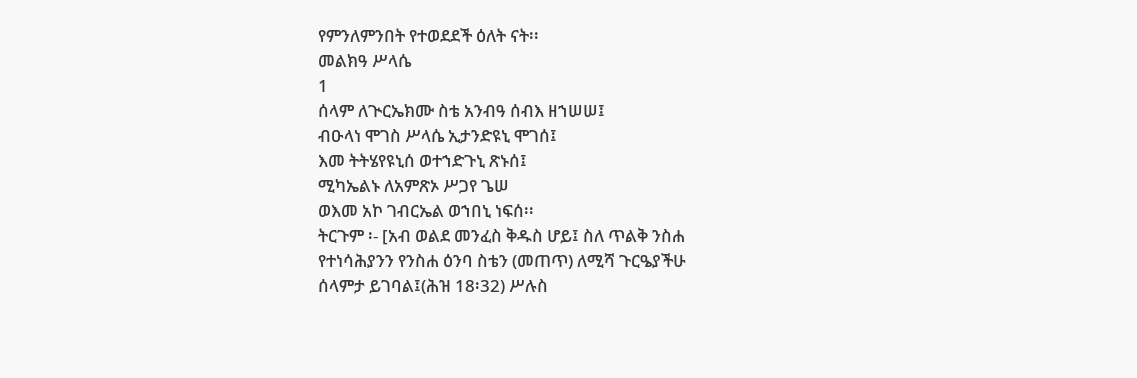የምንለምንበት የተወደደች ዕለት ናት፡፡
መልክዓ ሥላሴ
1
ሰላም ለጒርኤክሙ ስቴ አንብዓ ሰብእ ዘኀሠሠ፤
ብዑላነ ሞገስ ሥላሴ ኢታንድዩኒ ሞገሰ፤
እመ ትትሄየዩኒሰ ወተኀድጉኒ ጽኑሰ፤
ሚካኤልኑ ለአምጽኦ ሥጋየ ጌሠ
ወእመ አኮ ገብርኤል ወኀበኒ ነፍሰ፡፡
ትርጉም ፡- [አብ ወልደ መንፈስ ቅዱስ ሆይ፤ ስለ ጥልቅ ንስሐ
የተነሳሕያንን የንስሐ ዕንባ ስቴን (መጠጥ) ለሚሻ ጉርዔያችሁ
ሰላምታ ይገባል፤(ሕዝ 18፡32) ሥሉስ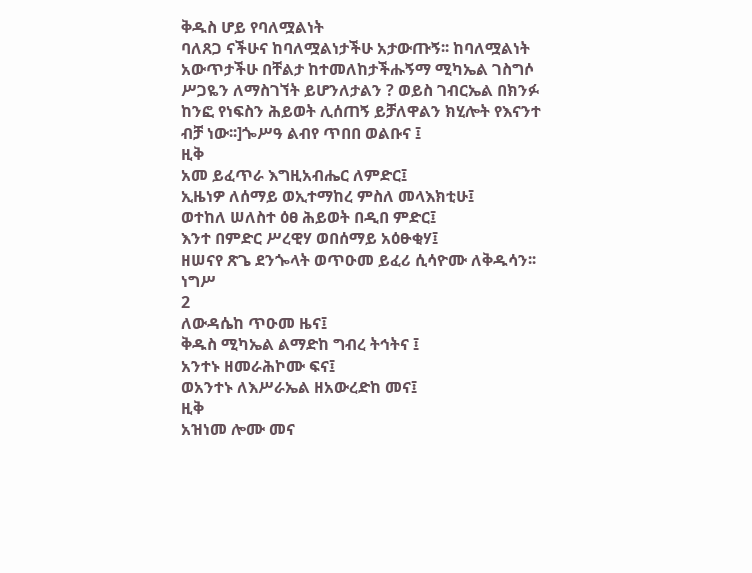ቅዱስ ሆይ የባለሟልነት
ባለጸጋ ናችሁና ከባለሟልነታችሁ አታውጡኝ፡፡ ከባለሟልነት
አውጥታችሁ በቸልታ ከተመለከታችሑኝማ ሚካኤል ገስግሶ
ሥጋዬን ለማስገኘት ይሆንለታልን ? ወይስ ገብርኤል በክንፉ
ከንፎ የነፍስን ሕይወት ሊሰጠኝ ይቻለዋልን ክሂሎት የእናንተ
ብቻ ነው፡፡]ጐሥዓ ልብየ ጥበበ ወልቡና ፤
ዚቅ
አመ ይፈጥራ እግዚአብሔር ለምድር፤
ኢዜነዎ ለሰማይ ወኢተማከረ ምስለ መላእክቲሁ፤
ወተከለ ሠለስተ ዕፀ ሕይወት በዲበ ምድር፤
እንተ በምድር ሥረዊሃ ወበሰማይ አዕፁቂሃ፤
ዘሠናየ ጽጌ ደንጐላት ወጥዑመ ይፈሪ ሲሳዮሙ ለቅዱሳን፡፡
ነግሥ
2
ለውዳሴከ ጥዑመ ዜና፤
ቅዱስ ሚካኤል ልማድከ ግብረ ትኅትና ፤
አንተኑ ዘመራሕኮሙ ፍና፤
ወአንተኑ ለእሥራኤል ዘአውረድከ መና፤
ዚቅ
አዝነመ ሎሙ መና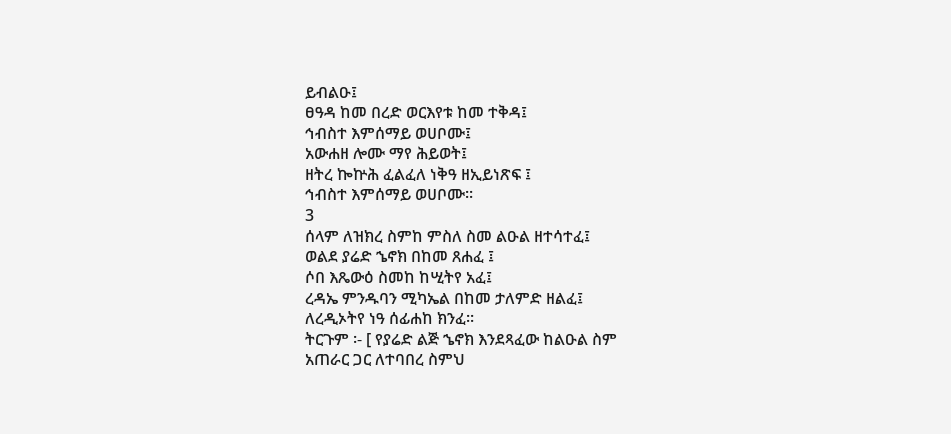ይብልዑ፤
ፀዓዳ ከመ በረድ ወርእየቱ ከመ ተቅዳ፤
ኅብስተ እምሰማይ ወሀቦሙ፤
አውሐዘ ሎሙ ማየ ሕይወት፤
ዘትረ ኰኵሕ ፈልፈለ ነቅዓ ዘኢይነጽፍ ፤
ኅብስተ እምሰማይ ወሀቦሙ፡፡
3
ሰላም ለዝክረ ስምከ ምስለ ስመ ልዑል ዘተሳተፈ፤
ወልደ ያሬድ ኄኖክ በከመ ጸሐፈ ፤
ሶበ እጼውዕ ስመከ ከሢትየ አፈ፤
ረዳኤ ምንዱባን ሚካኤል በከመ ታለምድ ዘልፈ፤
ለረዲኦትየ ነዓ ሰፊሐከ ክንፈ፡፡
ትርጉም ፡- [ የያሬድ ልጅ ኄኖክ እንደጻፈው ከልዑል ስም
አጠራር ጋር ለተባበረ ስምህ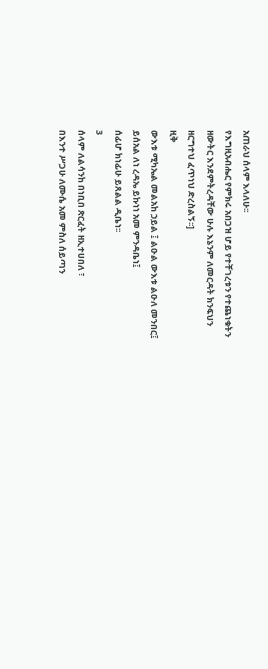አጠራህ ሰላም እላለሁ፡፡
የእግዚአብሔር የምክሩ አበጋዝ ሆይ የተቸገረቱን የተጨነቁትን
ዘውትር እንደምትረዳቸው ሁሉ እኔንም ለመርዳት ክንፍህን
ዘርግተህ ፈጥነህ ድረስልኝ፡፡]
ዚቅ
ውእቱ ሚካኤል መልአከ ኃይል ፤ ልዑል ውእቱ ልዑለ መንበር፤
ይሰአል ለነ ረዳኤ ይኩነነ አመ ምንዳቤነ፤
ሰፊሆ ክነፊሁ ይጸልል ዲቤነ፡፡
3
ሰላም ለልሳንከ በነቢበ ጽርፈት ዘኢተሀበለ ፣
በእንተ ሥጋሁ ለሙሴ አመ ምስለ ሰይጣን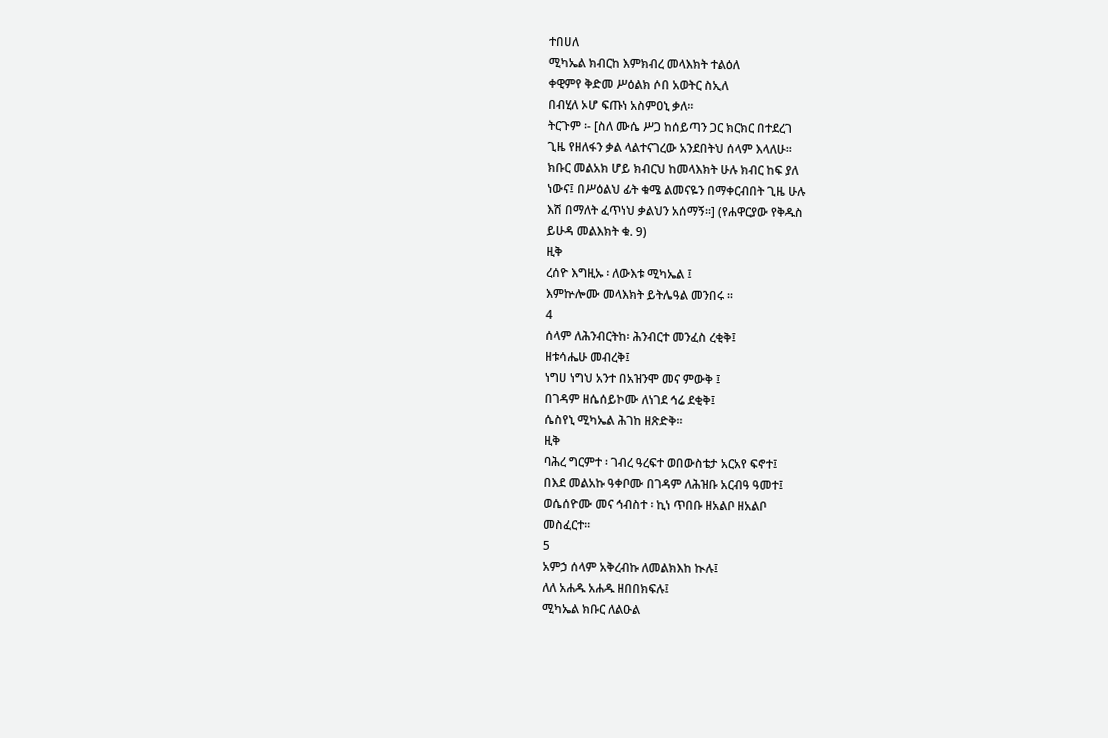ተበሀለ
ሚካኤል ክብርከ እምክብረ መላእክት ተልዕለ
ቀዊምየ ቅድመ ሥዕልክ ሶበ አወትር ስኢለ
በብሂለ ኦሆ ፍጡነ አስምዐኒ ቃለ፡፡
ትርጉም ፡- [ስለ ሙሴ ሥጋ ከሰይጣን ጋር ክርክር በተደረገ
ጊዜ የዘለፋን ቃል ላልተናገረው አንደበትህ ሰላም እላለሁ፡፡
ክቡር መልአክ ሆይ ክብርህ ከመላእክት ሁሉ ክብር ከፍ ያለ
ነውና፤ በሥዕልህ ፊት ቁሜ ልመናዬን በማቀርብበት ጊዜ ሁሉ
እሽ በማለት ፈጥነህ ቃልህን አሰማኝ፡፡] (የሐዋርያው የቅዱስ
ይሁዳ መልእክት ቁ. 9)
ዚቅ
ረሰዮ እግዚኡ ፡ ለውእቱ ሚካኤል ፤
እምኵሎሙ መላእክት ይትሌዓል መንበሩ ፡፡
4
ሰላም ለሕንብርትከ፡ ሕንብርተ መንፈስ ረቂቅ፤
ዘቱሳሔሁ መብረቅ፤
ነግሀ ነግህ አንተ በአዝንሞ መና ምውቅ ፤
በገዳም ዘሴሰይኮሙ ለነገደ ኅሬ ደቂቅ፤
ሴስየኒ ሚካኤል ሕገከ ዘጽድቅ፡፡
ዚቅ
ባሕረ ግርምተ ፡ ገብረ ዓረፍተ ወበውስቴታ አርአየ ፍኖተ፤
በእደ መልአኩ ዓቀቦሙ በገዳም ለሕዝቡ አርብዓ ዓመተ፤
ወሴሰዮሙ መና ኅብስተ ፡ ኪነ ጥበቡ ዘአልቦ ዘአልቦ
መስፈርተ፡፡
5
አምኃ ሰላም አቅረብኩ ለመልክእከ ኲሉ፤
ለለ አሐዱ አሐዱ ዘበበክፍሉ፤
ሚካኤል ክቡር ለልዑል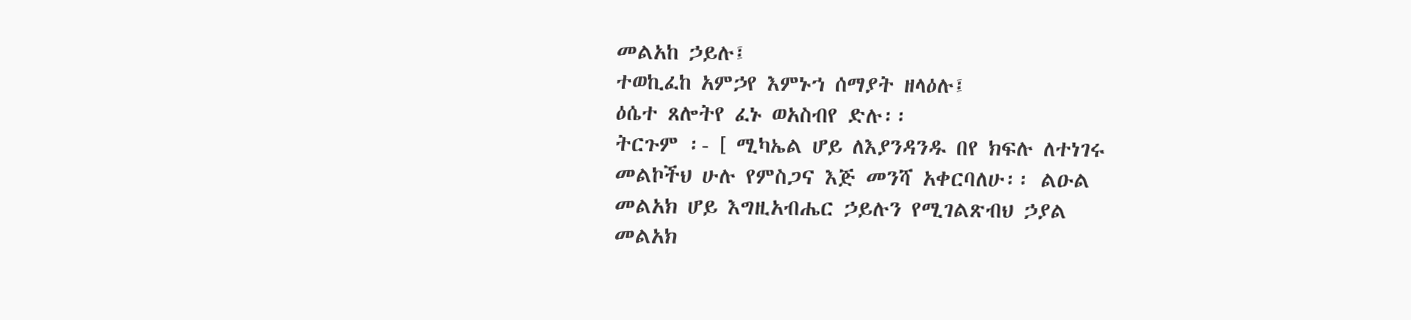መልአከ ኃይሉ፤
ተወኪፈከ አምኃየ እምኑኀ ሰማያት ዘላዕሉ፤
ዕሴተ ጸሎትየ ፈኑ ወአስብየ ድሉ፡፡
ትርጉም ፡- [ ሚካኤል ሆይ ለእያንዳንዱ በየ ክፍሉ ለተነገሩ
መልኮችህ ሁሉ የምስጋና እጅ መንሻ አቀርባለሁ፡፡ ልዑል
መልአክ ሆይ እግዚአብሔር ኃይሉን የሚገልጽብህ ኃያል
መልአክ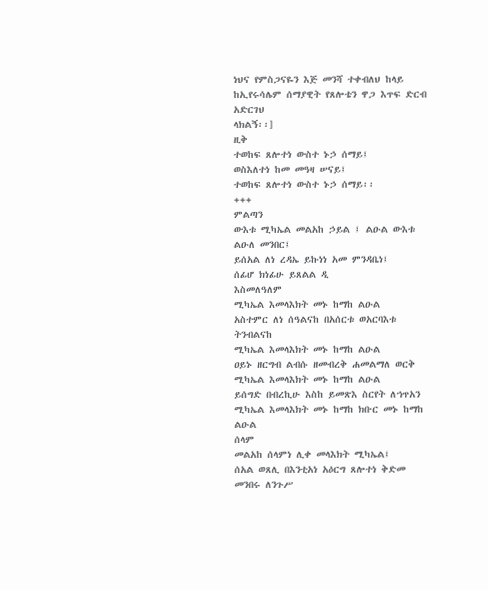ነህና የምስጋናዬን እጅ መንሻ ተቀብለህ ከላይ
ከኢየሩሳሌም ሰማያዊት የጸሎቴን ዋጋ እጥፍ ድርብ አድርገህ
ላክልኝ፡፡]
ዚቅ
ተወከፍ ጸሎተነ ውስተ ኑኃ ሰማይ፤
ወስእለተነ ከመ መዓዛ ሠናይ፤
ተወከፍ ጸሎተነ ውስተ ኑኃ ሰማይ፡፡
+++
ምልጣን
ውእቱ ሚካኤል መልአከ ኃይል ፤ ልዑል ውእቱ ልዑለ መንበር፤
ይሰአል ለነ ረዳኤ ይኩነነ አመ ምንዳቤነ፤
ሰፊሆ ክነፊሁ ይጸልል ዲ
እስመለዓለም
ሚካኤል እመላእክት መኑ ከማከ ልዑል
አስተምር ለነ ሰዓልናከ በአሰርቱ ወአርባእቱ ትንብልናከ
ሚካኤል እመላእክት መኑ ከማከ ልዑል
ዐይኑ ዘርግብ ልብሱ ዘመብረቅ ሐመልማለ ወርቅ
ሚካኤል እመላእክት መኑ ከማከ ልዑል
ይሰግድ በብረኪሁ እስከ ይመጽእ ስርየት ለኀጥአን
ሚካኤል እመላእክት መኑ ከማከ ክቡር መኑ ከማከ ልዑል
ሰላም
መልአከ ሰላምነ ሊቀ መላእክት ሚካኤል፤
ሰአል ወጸሊ በእንቲአነ አዕርግ ጸሎተነ ቅድመ መንበሩ ለንጉሥ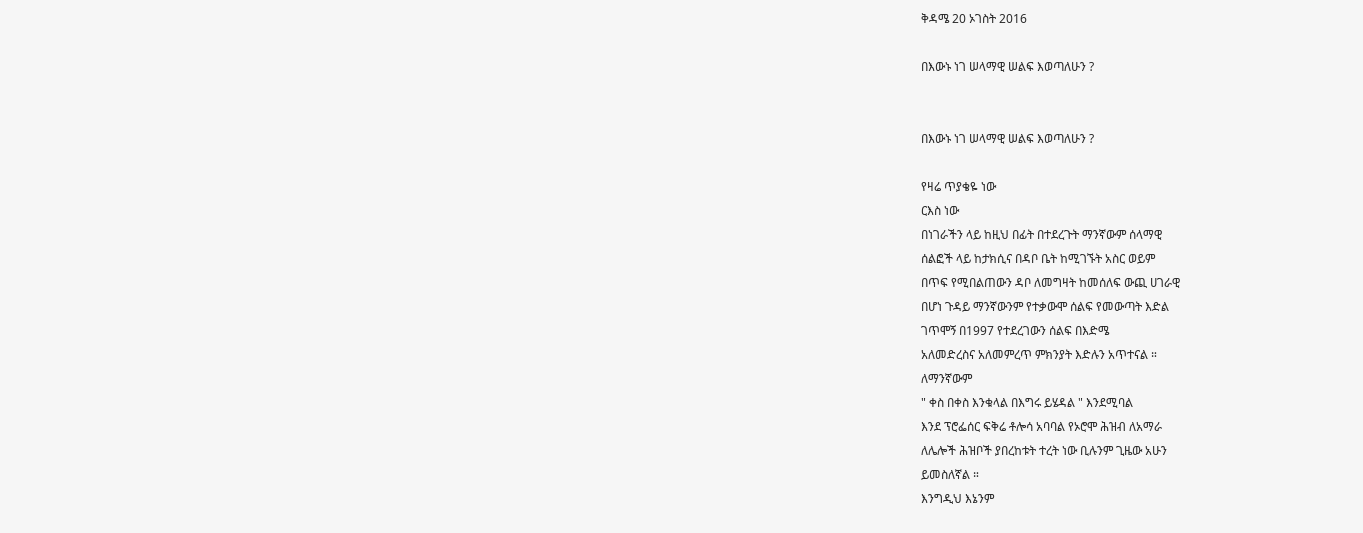ቅዳሜ 20 ኦገስት 2016

በእውኑ ነገ ሠላማዊ ሠልፍ እወጣለሁን ?


በእውኑ ነገ ሠላማዊ ሠልፍ እወጣለሁን ?

የዛሬ ጥያቄዬ ነው
ርእስ ነው
በነገራችን ላይ ከዚህ በፊት በተደረጉት ማንኛውም ሰላማዊ
ሰልፎች ላይ ከታክሲና በዳቦ ቤት ከሚገኙት አስር ወይም
በጥፍ የሚበልጠውን ዳቦ ለመግዛት ከመሰለፍ ውጪ ሀገራዊ
በሆነ ጉዳይ ማንኛውንም የተቃውሞ ሰልፍ የመውጣት እድል
ገጥሞኝ በ1997 የተደረገውን ሰልፍ በእድሜ
አለመድረስና አለመምረጥ ምክንያት እድሉን አጥተናል ።
ለማንኛውም
" ቀስ በቀስ እንቁላል በእግሩ ይሄዳል " እንደሚባል
እንደ ፕሮፌሰር ፍቅሬ ቶሎሳ አባባል የኦሮሞ ሕዝብ ለአማራ
ለሌሎች ሕዝቦች ያበረከቱት ተረት ነው ቢሉንም ጊዜው አሁን
ይመስለኛል ።
እንግዲህ እኔንም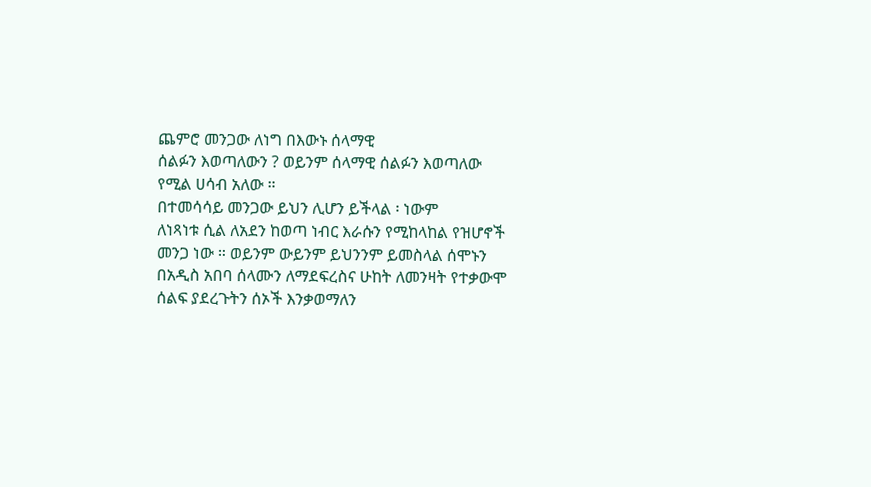ጨምሮ መንጋው ለነግ በእውኑ ሰላማዊ
ሰልፉን እወጣለውን ? ወይንም ሰላማዊ ሰልፉን እወጣለው
የሚል ሀሳብ አለው ።
በተመሳሳይ መንጋው ይህን ሊሆን ይችላል ፡ ነውም
ለነጻነቱ ሲል ለአደን ከወጣ ነብር እራሱን የሚከላከል የዝሆኖች
መንጋ ነው ። ወይንም ውይንም ይህንንም ይመስላል ሰሞኑን
በአዲስ አበባ ሰላሙን ለማደፍረስና ሁከት ለመንዛት የተቃውሞ
ሰልፍ ያደረጉትን ሰኦች እንቃወማለን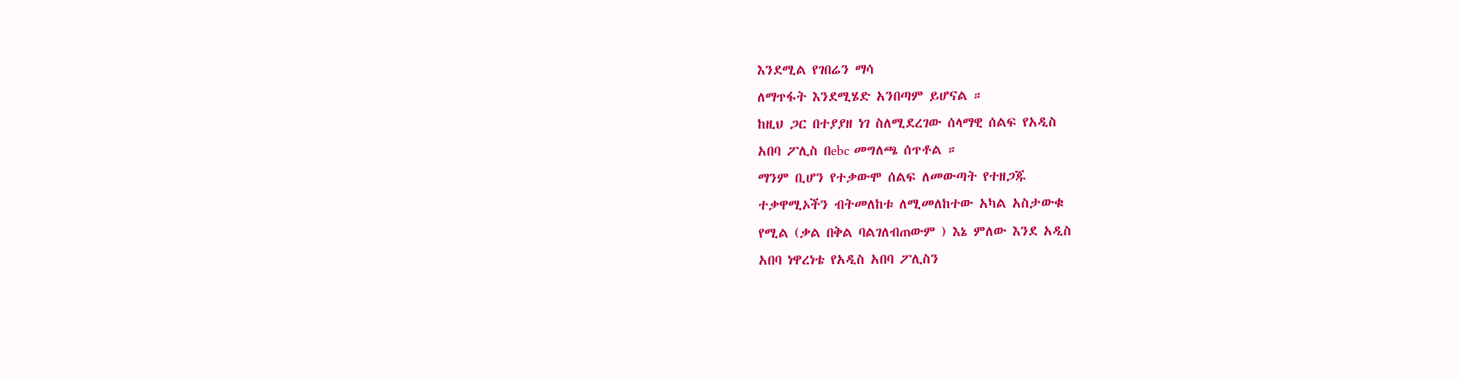እንደሚል የገበሬን ማሳ
ለማጥፋት እንደሚሄድ አንበጣም ይሆናል ።
ከዚህ ጋር በተያያዘ ነገ ስለሚደረገው ሰላማዊ ሰልፍ የአዲስ
አበባ ፖሊስ በebc መግለጫ ሰጥቶል ።
ማንም ቢሆን የተቃውሞ ሰልፍ ለመውጣት የተዘጋጁ
ተቃዋሚኦችን ብትመለከቱ ለሚመለከተው አካል አስታውቁ
የሚል (ቃል በቅል ባልገለብጠውም ) እኔ ምለው እንደ አዲስ
አበባ ነዋረነቴ የአዲስ አበባ ፖሊስን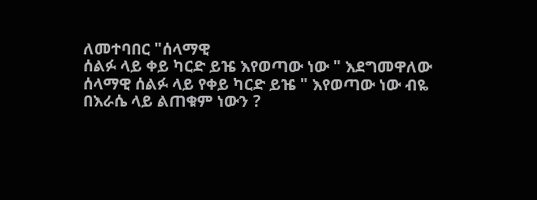ለመተባበር "ሰላማዊ
ሰልፉ ላይ ቀይ ካርድ ይዤ እየወጣው ነው " እደግመዋለው
ሰላማዊ ሰልፉ ላይ የቀይ ካርድ ይዤ " እየወጣው ነው ብዬ
በእራሴ ላይ ልጠቁም ነውን ?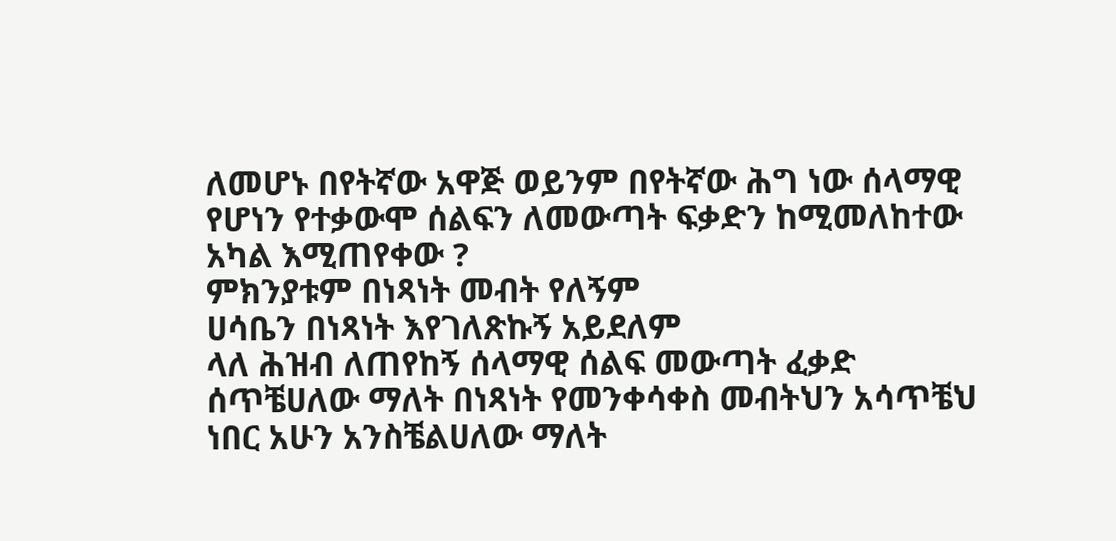ለመሆኑ በየትኛው አዋጅ ወይንም በየትኛው ሕግ ነው ሰላማዊ
የሆነን የተቃውሞ ሰልፍን ለመውጣት ፍቃድን ከሚመለከተው
አካል እሚጠየቀው ?
ምክንያቱም በነጻነት መብት የለኝም
ሀሳቤን በነጻነት እየገለጽኩኝ አይደለም
ላለ ሕዝብ ለጠየከኝ ሰላማዊ ሰልፍ መውጣት ፈቃድ
ሰጥቼሀለው ማለት በነጻነት የመንቀሳቀስ መብትህን አሳጥቼህ
ነበር አሁን አንስቼልሀለው ማለት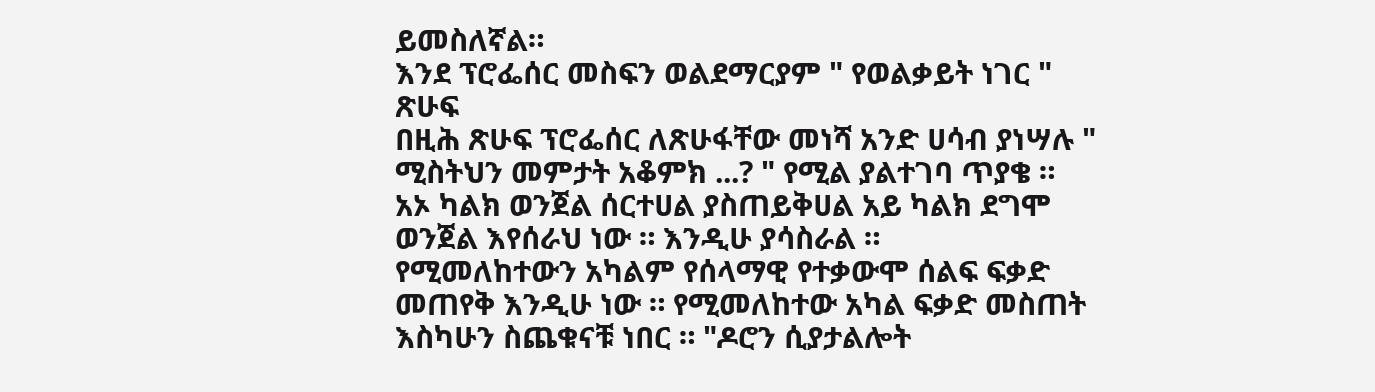ይመስለኛል።
እንደ ፕሮፌሰር መስፍን ወልደማርያም " የወልቃይት ነገር "
ጽሁፍ
በዚሕ ጽሁፍ ፕሮፌሰር ለጽሁፋቸው መነሻ አንድ ሀሳብ ያነሣሉ "
ሚስትህን መምታት አቆምክ ...? " የሚል ያልተገባ ጥያቄ ።
አኦ ካልክ ወንጀል ሰርተሀል ያስጠይቅሀል አይ ካልክ ደግሞ
ወንጀል እየሰራህ ነው ። እንዲሁ ያሳስራል ።
የሚመለከተውን አካልም የሰላማዊ የተቃውሞ ሰልፍ ፍቃድ
መጠየቅ እንዲሁ ነው ። የሚመለከተው አካል ፍቃድ መስጠት
እስካሁን ስጨቁናቹ ነበር ። "ዶሮን ሲያታልሎት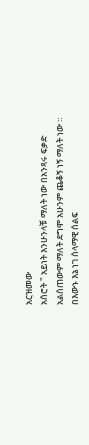አርዝመው
አሰሮት " አይነት እንሁንላቹ ማለት ነው በአንጻሩ ፍቃድ
አልሰጠውም ማለት ደግሞ አሁንም ጨቆኝ ነኝ ማለት ነው ።
በእውኑ እኔ ነገ ሰላማዊ ሰልፍ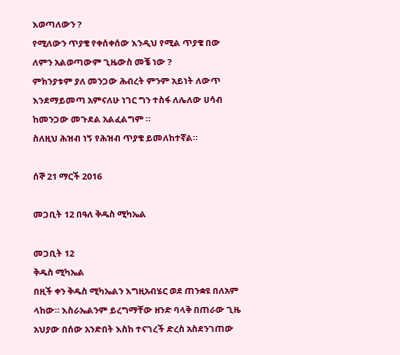እወጣለውን ?
የሚለውን ጥያቄ የቀሰቀሰው እንዲህ የሚል ጥያቄ በው
ለምን አልወጣውም ጊዜውስ መቼ ነው ?
ምክንያቱም ያለ መንጋው ሕብረት ምንም አይነት ለውጥ
እንደማይመጣ አምናለሁ ነገር ግን ተስፋ ለሌለው ሀሳብ
ከመንጋው መጉደል አልፈልግም ።
ስለዚህ ሕዝብ ነኝ የሕዝብ ጥያቄ ይመለከተኛል።

ሰኞ 21 ማርች 2016

መጋቢት 12 በዓለ ቅዱስ ሚካኤል

መጋቢት 12
ቅዱስ ሚካኤል
በዚች ቀን ቅዱስ ሚካኤልን እግዚአብሄር ወደ ጠንቋዩ በለአም
ላከው። እስራኤልንም ይረግማቸው ዘንድ ባላቅ በጠራው ጊዜ
አህያው በሰው አንድበት እስከ ተናገረች ድረስ አስደንገጠው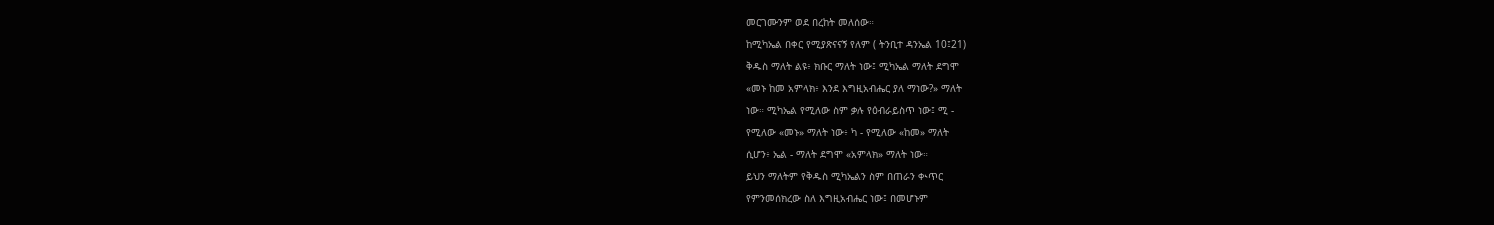መርገሙንም ወደ በረከት መለሰው።
ከሚካኤል በቀር የሚያጽናናኝ የለም ( ትንቢተ ዳንኤል 10፤21)
ቅዱስ ማለት ልዩ፥ ክቡር ማለት ነው፤ ሚካኤል ማለት ደግሞ
«መኑ ከመ አምላክ፥ እንደ እግዚአብሔር ያለ ማነው?» ማለት
ነው። ሚካኤል የሚለው ስም ቃሉ የዕብራይስጥ ነው፤ ሚ -
የሚለው «መኑ» ማለት ነው፥ ካ - የሚለው «ከመ» ማለት
ሲሆን፥ ኤል - ማለት ደግሞ «አምላክ» ማለት ነው።
ይህን ማለትም የቅዱስ ሚካኤልን ስም በጠራን ቊጥር
የምንመሰክረው ስለ እግዚአብሔር ነው፤ በመሆኑም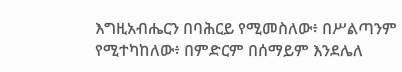እግዚአብሔርን በባሕርይ የሚመስለው፥ በሥልጣንም
የሚተካከለው፥ በምድርም በሰማይም እንደሌለ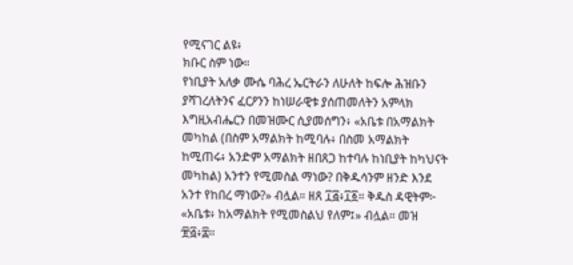የሚናገር ልዩ፥
ክቡር ስም ነው።
የነቢያት አለቃ ሙሴ ባሕረ ኤርትራን ለሁለት ከፍሎ ሕዝቡን
ያሻገረለትንና ፈርዖንን ከነሠራዊቱ ያሰጠመለትን አምላክ
እግዚአብሔርን በመዝሙር ሲያመሰግን፥ «አቤቱ በአማልክት
መካከል (በስም አማልክት ከሚባሉ፥ በስመ አማልክት
ከሚጠሩ፥ አንድም አማልክት ዘበጸጋ ከተባሉ ከነቢያት ከካህናት
መካከል) አንተን የሚመስል ማነው? በቅዱሳንም ዘንድ እንደ
አንተ የከበረ ማነው?» ብሏል። ዘጸ ፲፭፥፲፩። ቅዱስ ዳዊትም፦
«አቤቱ፥ ከአማልክት የሚመስልህ የለም፤» ብሏል። መዝ
፹፭፥፰።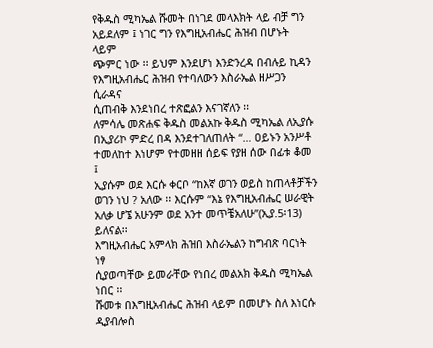የቅዱስ ሚካኤል ሹመት በነገደ መላእክት ላይ ብቻ ግን
አይደለም ፤ ነገር ግን የእግዚአብሔር ሕዝብ በሆኑት ላይም
ጭምር ነው ፡፡ ይህም እንደሆነ እንድንረዳ በብሉይ ኪዳን
የእግዚአብሔር ሕዝብ የተባለውን እስራኤል ዘሥጋን ሲራዳና
ሲጠብቅ እንደነበረ ተጽፎልን እናገኛለን ፡፡
ለምሳሌ መጽሐፍ ቅዱስ መልአኩ ቅዱስ ሚካኤል ለኢያሱ
በኢያሪኮ ምድረ በዳ እንደተገለጠለት “… ዐይኑን አንሥቶ
ተመለከተ እነሆም የተመዘዘ ሰይፍ የያዘ ሰው በፊቱ ቆመ ፤
ኢያሱም ወደ እርሱ ቀርቦ “ከእኛ ወገን ወይስ ከጠላቶቻችን
ወገን ነህ ? አለው ፡፡ እርሱም “እኔ የእግዚአብሔር ሠራዊት
አለቃ ሆኜ አሁንም ወደ አንተ መጥቼአለሁ”(ኢያ.5፡13)
ይለናል፡፡
እግዚአብሔር አምላክ ሕዝበ እስራኤልን ከግብጽ ባርነት ነፃ
ሲያወጣቸው ይመራቸው የነበረ መልአክ ቅዱስ ሚካኤል ነበር ፡፡
ሹመቱ በእግዚአብሔር ሕዝብ ላይም በመሆኑ ስለ እነርሱ
ዲያብሎስ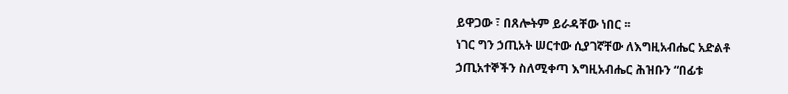ይዋጋው ፣ በጸሎትም ይራዳቸው ነበር ፡፡
ነገር ግን ኃጢአት ሠርተው ሲያገኛቸው ለእግዚአብሔር አድልቶ
ኃጢአተኞችን ስለሚቀጣ እግዚአብሔር ሕዝቡን “በፊቱ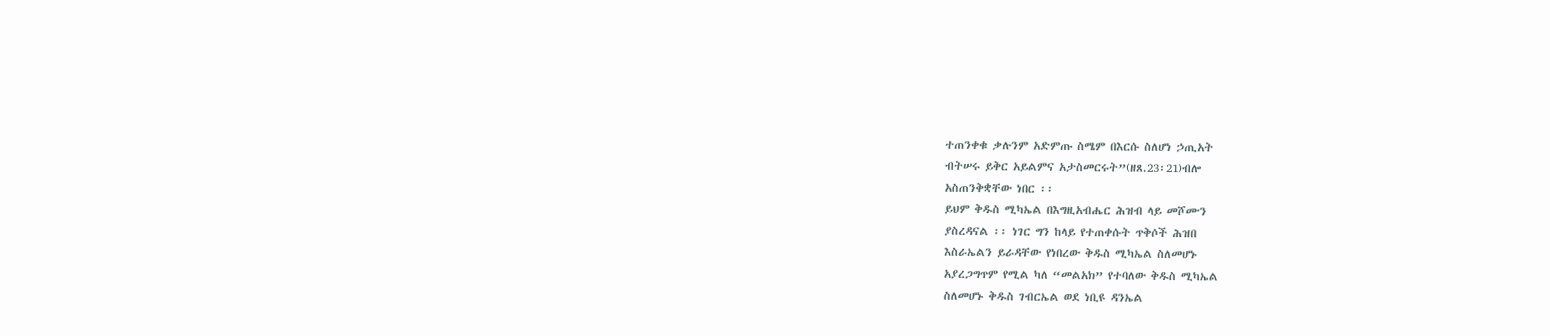ተጠንቀቁ ቃሉንም አድምጡ ስሜም በእርሱ ስለሆነ ኃጢአት
ብትሠሩ ይቅር አይልምና አታስመርሩት”(ዘጸ.23፡21)ብሎ
አስጠንቅቋቸው ነበር ፡፡
ይህም ቅዱስ ሚካኤል በእግዚአብሔር ሕዝብ ላይ መሾሙን
ያስረዳናል ፡፡ ነገር ግን ከላይ የተጠቀሱት ጥቅሶች ሕዝበ
እስራኤልን ይራዳቸው የነበረው ቅዱስ ሚካኤል ስለመሆኑ
አያረጋግጥም የሚል ካለ “መልአክ” የተባለው ቅዱስ ሚካኤል
ስለመሆኑ ቅዱስ ገብርኤል ወደ ነቢዩ ዳንኤል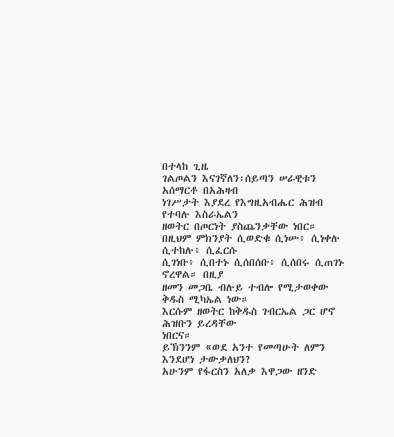በተላከ ጊዜ
ገልጦልን እናገኛለን፡ሰይጣን ሠራዊቱን አሰማርቶ በአሕዛብ
ነገሥታት እያደረ የእግዚአብሔር ሕዝብ የተባሉ እስራኤልን
ዘወትር በጦርነት ያስጨንቃቸው ነበር።
በዚህም ምክንያት ሲወድቁ ሲነሡ፥ ሲነቀሉ ሲተከሉ፥ ሲፈርሱ
ሲገነቡ፥ ሲበተኑ ሲሰበሰቡ፥ ሲሰበሩ ሲጠገኑ ኖረዋል። በዚያ
ዘመን መጋቤ ብሉይ ተብሎ የሚታወቀው ቅዱስ ሚካኤል ነው።
እርሱም ዘወትር ከቅዱስ ገብርኤል ጋር ሆኖ ሕዝቡን ይረዳቸው
ነበርና።
ይኽንንም «ወደ አንተ የመጣሁት ለምን እንደሆነ ታውቃለህን?
አሁንም የፋርስን አለቃ እዋጋው ዘንድ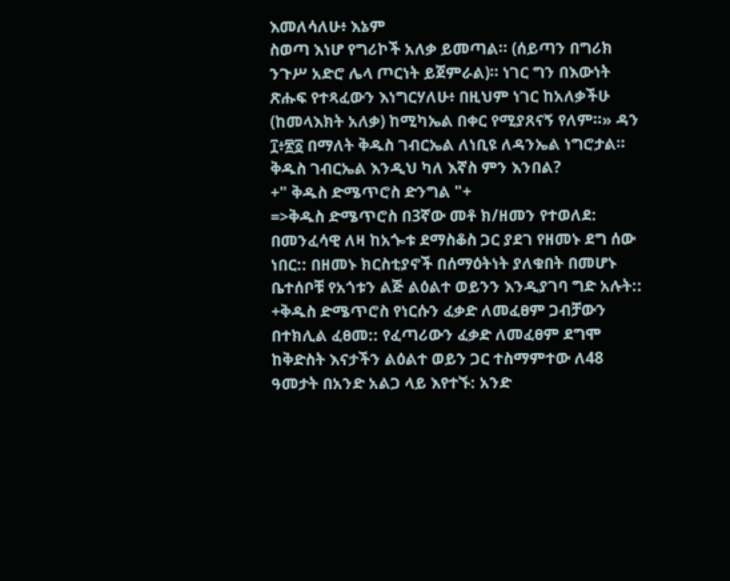እመለሳለሁ፥ እኔም
ስወጣ እነሆ የግሪኮች አለቃ ይመጣል። (ሰይጣን በግሪክ
ንጉሥ አድሮ ሌላ ጦርነት ይጀምራል)። ነገር ግን በእውነት
ጽሑፍ የተጻፈውን እነግርሃለሁ፥ በዚህም ነገር ከአለቃችሁ
(ከመላእክት አለቃ) ከሚካኤል በቀር የሚያጸናኝ የለም።» ዳን
፲፥፳፩ በማለት ቅዱስ ገብርኤል ለነቢዩ ለዳንኤል ነግሮታል።
ቅዱስ ገብርኤል እንዲህ ካለ እኛስ ምን እንበል?
+" ቅዱስ ድሜጥሮስ ድንግል "+
=>ቅዱስ ድሜጥሮስ በ3ኛው መቶ ክ/ዘመን የተወለደ:
በመንፈሳዊ ለዛ ከአጐቱ ደማስቆስ ጋር ያደገ የዘመኑ ደግ ሰው
ነበር:: በዘመኑ ክርስቲያኖች በሰማዕትነት ያለቁበት በመሆኑ
ቤተሰቦቹ የአጎቱን ልጅ ልዕልተ ወይንን እንዲያገባ ግድ አሉት::
+ቅዱስ ድሜጥሮስ የነርሱን ፈቃድ ለመፈፀም ጋብቻውን
በተክሊል ፈፀመ:: የፈጣሪውን ፈቃድ ለመፈፀም ደግሞ
ከቅድስት እናታችን ልዕልተ ወይን ጋር ተስማምተው ለ48
ዓመታት በአንድ አልጋ ላይ እየተኙ: አንድ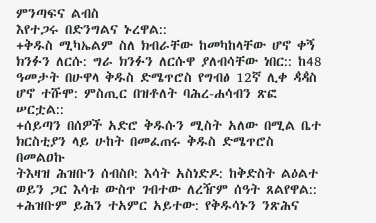ምንጣፍና ልብስ
እየተጋሩ በድንግልና ኑረዋል::
+ቅዱስ ሚካኤልም ስለ ክብራቸው ከመካከላቸው ሆኖ ቀኝ
ክንፉን ለርሱ: ግራ ክንፉን ለርሱዋ ያለብሳቸው ነበር:: ከ48
ዓመታት በሁዋላ ቅዱስ ድሜጥሮስ የግብፅ 12ኛ ሊቀ ዻዻስ
ሆኖ ተሹሞ: ምስጢር በዝቶለት ባሕረ-ሐሳብን ጽፎ ሠርቷል::
+ሰይጣን በሰዎች አድሮ ቅዱሱን ሚስት አለው በሚል ቤተ
ክርስቲያን ላይ ሁከት በመፈጠሩ ቅዱስ ድሜጥሮስ በመልዐኩ
ትእዛዝ ሕዝቡን ሰብስቦ: እሳት አስነድዶ: ከቅድስት ልዕልተ
ወይን ጋር እሳቱ ውስጥ ገብተው ለረዥም ሰዓት ጸልየዋል::
+ሕዝቡም ይሕን ተአምር አይተው: የቅዱሳኑን ንጽሕና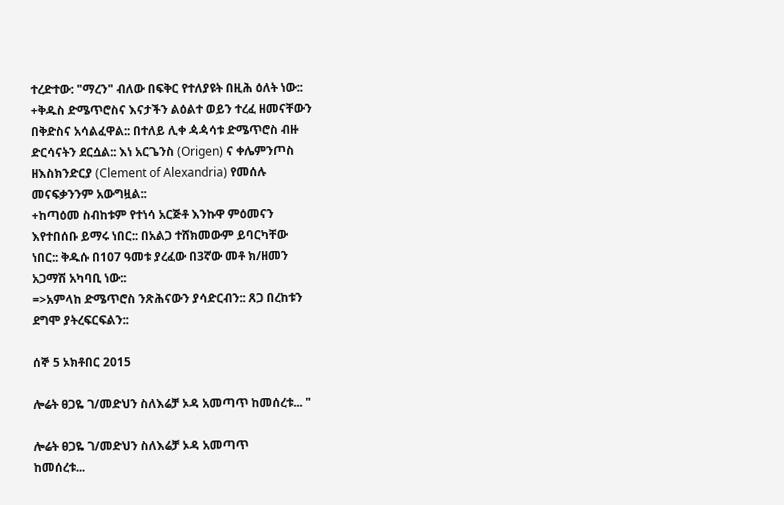ተረድተው: "ማረን" ብለው በፍቅር የተለያዩት በዚሕ ዕለት ነው::
+ቅዱስ ድሜጥሮስና እናታችን ልዕልተ ወይን ተረፈ ዘመናቸውን
በቅድስና አሳልፈዋል:: በተለይ ሊቀ ዻዻሳቱ ድሜጥሮስ ብዙ
ድርሳናትን ደርሷል:: እነ አርጌንስ (Origen) ና ቀሌምንጦስ
ዘእስክንድርያ (Clement of Alexandria) የመሰሉ
መናፍቃንንም አውግዟል::
+ከጣዕመ ስብከቱም የተነሳ አርጅቶ እንኩዋ ምዕመናን
እየተበሰቡ ይማሩ ነበር:: በአልጋ ተሸክመውም ይባርካቸው
ነበር:: ቅዱሱ በ107 ዓመቱ ያረፈው በ3ኛው መቶ ክ/ዘመን
አጋማሽ አካባቢ ነው::
=>አምላከ ድሜጥሮስ ንጽሕናውን ያሳድርብን:: ጸጋ በረከቱን
ደግሞ ያትረፍርፍልን::

ሰኞ 5 ኦክቶበር 2015

ሎሬት ፀጋዬ ገ/መድህን ስለእሬቻ ኦዳ አመጣጥ ከመሰረቱ... "

ሎሬት ፀጋዬ ገ/መድህን ስለእሬቻ ኦዳ አመጣጥ
ከመሰረቱ...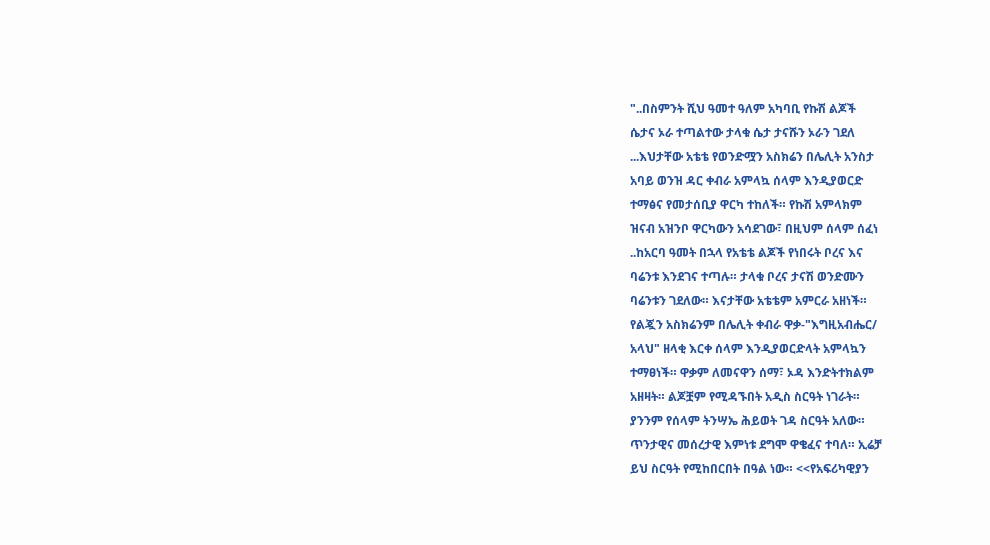"..በስምንት ሺህ ዓመተ ዓለም አካባቢ የኩሽ ልጆች
ሴታና ኦራ ተጣልተው ታላቁ ሴታ ታናሹን ኦራን ገደለ
...እህታቸው አቴቴ የወንድሟን አስክሬን በሌሊት አንስታ
አባይ ወንዝ ዳር ቀብራ አምላኳ ሰላም እንዲያወርድ
ተማፅና የመታሰቢያ ዋርካ ተከለች። የኩሽ አምላክም
ዝናብ አዝንቦ ዋርካውን አሳደገው፣ በዚህም ሰላም ሰፈነ
..ከአርባ ዓመት በኋላ የአቴቴ ልጆች የነበሩት ቦረና እና
ባሬንቱ እንደገና ተጣሉ። ታላቁ ቦረና ታናሽ ወንድሙን
ባሬንቱን ገደለው። እናታቸው አቴቴም አምርራ አዘነች።
የልጇን አስክሬንም በሌሊት ቀብራ ዋቃ-"እግዚአብሔር/
አላህ" ዘላቂ እርቀ ሰላም እንዲያወርድላት አምላኳን
ተማፀነች። ዋቃም ለመናዋን ሰማ፣ ኦዳ እንድትተክልም
አዘዛት። ልጆቿም የሚዳኙበት አዲስ ስርዓት ነገራት።
ያንንም የሰላም ትንሣኤ ሕይወት ገዳ ስርዓት አለው።
ጥንታዊና መሰረታዊ እምነቱ ደግሞ ዋቄፈና ተባለ። ኢሬቻ
ይህ ስርዓት የሚከበርበት በዓል ነው። <<የአፍሪካዊያን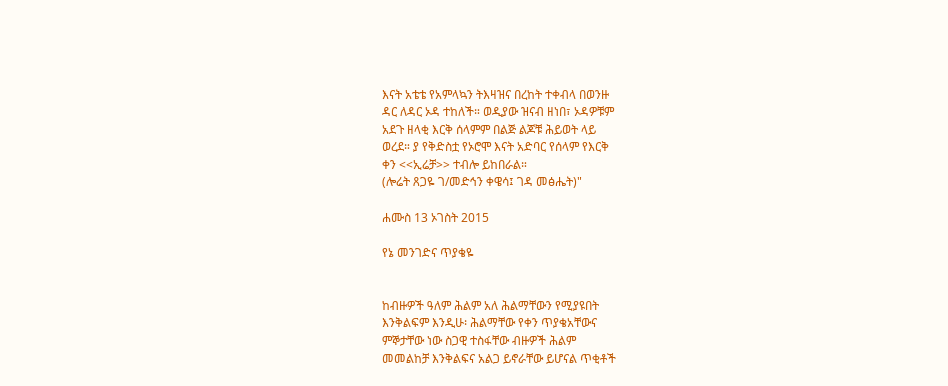እናት አቴቴ የአምላኳን ትእዛዝና በረከት ተቀብላ በወንዙ
ዳር ለዳር ኦዳ ተከለች። ወዲያው ዝናብ ዘነበ፣ ኦዳዎቹም
አደጉ ዘላቂ እርቅ ሰላምም በልጅ ልጆቹ ሕይወት ላይ
ወረደ። ያ የቅድስቷ የኦሮሞ እናት አድባር የሰላም የእርቅ
ቀን <<ኢሬቻ>> ተብሎ ይከበራል።
(ሎሬት ጸጋዬ ገ/መድኅን ቀዌሳ፤ ገዳ መፅሔት)"

ሐሙስ 13 ኦገስት 2015

የኔ መንገድና ጥያቄዬ


ከብዙዎች ዓለም ሕልም አለ ሕልማቸውን የሚያዩበት
እንቅልፍም እንዲሁ፡ ሕልማቸው የቀን ጥያቄአቸውና
ምኞታቸው ነው ስጋዊ ተስፋቸው ብዙዎች ሕልም
መመልከቻ እንቅልፍና አልጋ ይኖራቸው ይሆናል ጥቂቶች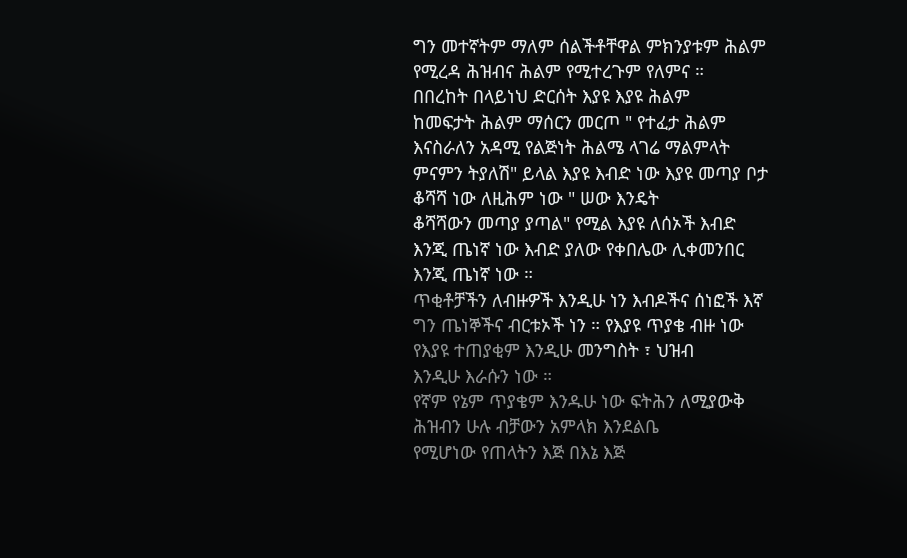ግን መተኛትም ማለም ሰልችቶቸዋል ምክንያቱም ሕልም
የሚረዳ ሕዝብና ሕልም የሚተረጉም የለምና ።
በበረከት በላይነህ ድርሰት እያዩ እያዩ ሕልም
ከመፍታት ሕልም ማሰርን መርጦ " የተፈታ ሕልም
እናስራለን አዳሚ የልጅነት ሕልሜ ላገሬ ማልምላት
ምናምን ትያለሽ" ይላል እያዩ እብድ ነው እያዩ መጣያ ቦታ
ቆሻሻ ነው ለዚሕም ነው " ሠው እንዴት
ቆሻሻውን መጣያ ያጣል" የሚል እያዩ ለሰኦች እብድ
እንጂ ጤነኛ ነው እብድ ያለው የቀበሌው ሊቀመንበር
እንጂ ጤነኛ ነው ።
ጥቂቶቻችን ለብዙዎች እንዲሁ ነን እብዶችና ሰነፎች እኛ
ግን ጤነኞችና ብርቱኦች ነን ። የእያዩ ጥያቄ ብዙ ነው
የእያዩ ተጠያቂም እንዲሁ መንግስት ፣ ህዝብ
እንዲሁ እራሱን ነው ።
የኛም የኔም ጥያቄም እንዱሁ ነው ፍትሕን ለሚያውቅ
ሕዝብን ሁሉ ብቻውን አምላክ እንደልቤ
የሚሆነው የጠላትን እጅ በእኔ እጅ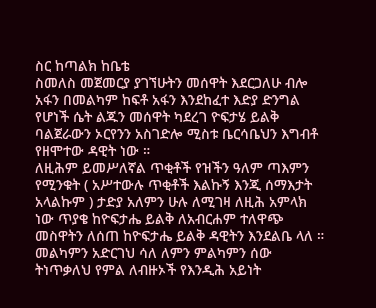ስር ከጣልክ ከቤቴ
ስመለስ መጀመርያ ያገኘሁትን መሰዋት እደርጋለሁ ብሎ
አፋን በመልካም ከፍቶ አፋን እንደከፈተ እድያ ድንግል
የሆነች ሴት ልጁን መሰዋት ካደረገ ዮፍታሄ ይልቅ
ባልጀራውን ኦርየንን አስገድሎ ሚስቱ ቤርሳቤህን እግብቶ
የዘሞተው ዳዊት ነው ።
ለዚሕም ይመሥለኛል ጥቂቶች የዝችን ዓለም ጣእምን
የሚንቁት ( አሥተውሉ ጥቂቶች እልኩኝ እንጂ ሰማእታት
አላልኩም ) ታድያ አለምን ሁሉ ለሚገዛ ለዚሕ አምላክ
ነው ጥያቄ ከዮፍታሔ ይልቅ ለአብርሐም ተለዋጭ
መስዋትን ለሰጠ ከዮፍታሔ ይልቅ ዳዊትን እንደልቤ ላለ ።
መልካምን አድርገህ ሳለ ለምን ምልካምን ሰው
ትነጥቃለህ የምል ለብዙኦች የእንዲሕ አይነት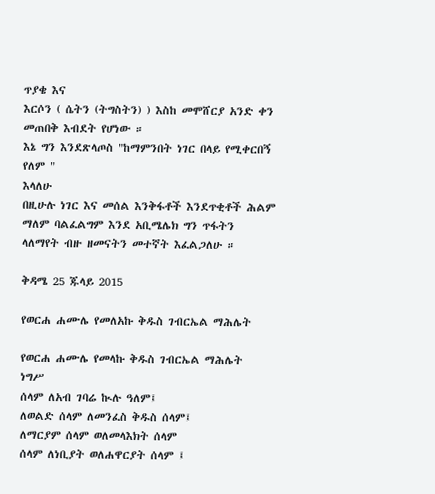ጥያቄ እና
እርሶን ( ሴትን (ትግስትን) ) እስከ መሞሸርያ አንድ ቀን
መጠበቅ እብደት የሆነው ።
እኔ ግን እንደጽላጦስ "ከማምንበት ነገር በላይ የሚቀርበኝ
የለም "
እላለሁ
በዚሁሉ ነገር እና መሰል እንቅፋቶች እንደጥቂቶች ሕልም
ማለም ባልፈልግም እንደ አቢሜሌክ ግን ጥፋትን
ላለማየት ብዙ ዘመናትን መተኛት እፈልጋለሁ ።

ቅዳሜ 25 ጁላይ 2015

የወርሐ ሐሙሌ የመለአኩ ቅዱስ ገብርኤል ማሕሌት

የወርሐ ሐሙሌ የመላኩ ቅዱስ ገብርኤል ማሕሌት
ነግሥ
ሰላም ለአብ ገባሬ ኲሉ ዓለም፤
ለወልድ ሰላም ለመንፈስ ቅዱስ ሰላም፤
ለማርያም ሰላም ወለመላእክት ሰላም
ሰላም ለነቢያት ወለሐዋርያት ሰላም ፤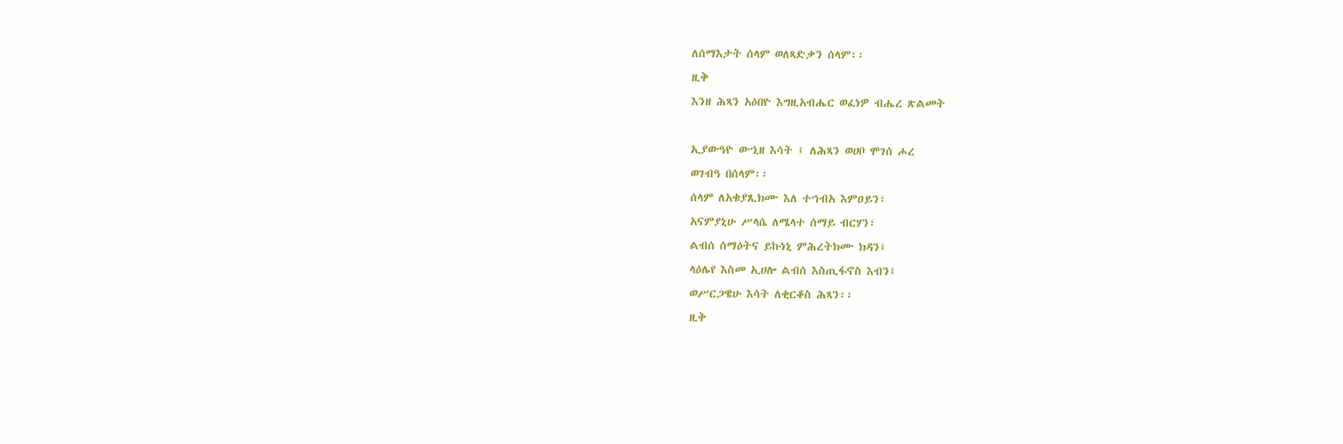ለሰማእታት ሰላም ወለጻድቃን ሰላም፡፡
ዚቅ
እንዘ ሕጻን አዕበዮ እግዚአብሔር ወፈነዎ ብሔረ ጽልመት

ኢያውዓዮ ውኂዘ እሳት ፤ ለሕጻን ወሀቦ ሞገሰ ሖረ
ወገብዓ በሰላም፡፡
ሰላም ለአቁያጺክሙ እለ ተኀብአ እምዐይን፣
አናምያኒሁ ሥላሴ ለሜላተ ሰማይ ብርሃን፣
ልብሰ ሰማዕትና ይኩነኒ ምሕረትክሙ ክዳን፤
ላዕሌየ እስመ ኢሀሎ ልብሰ እስጢፋኖስ እብን፤
ወሥርጋዌሁ እሳት ለቂርቆስ ሕጻን፡፡
ዚቅ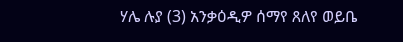ሃሌ ሉያ (3) አንቃዕዲዎ ሰማየ ጸለየ ወይቤ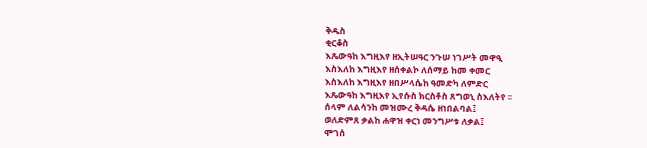ቅዱስ
ቂርቆስ
እጼውዓከ እግዚእየ ዘኢትሠዓር ንጉሠ ነገሥት መዋዒ
እስእለከ እግዚእየ ዘሰቀልኮ ለሰማይ ከመ ቀመር
እስእለከ እግዚእየ ዘበሥላሴከ ዓመድካ ለምድር
እጼውዓከ እግዚእየ ኢየሱስ ክርስቶስ ጸግወኒ ስእለትየ ፡፡
ሰላም ለልሳንከ መዝሙረ ቅዳሴ ዘነበልባል፤
ወለድምጸ ቃልከ ሐዋዝ ቀርነ መንግሥቱ ለቃል፤
ሞገሰ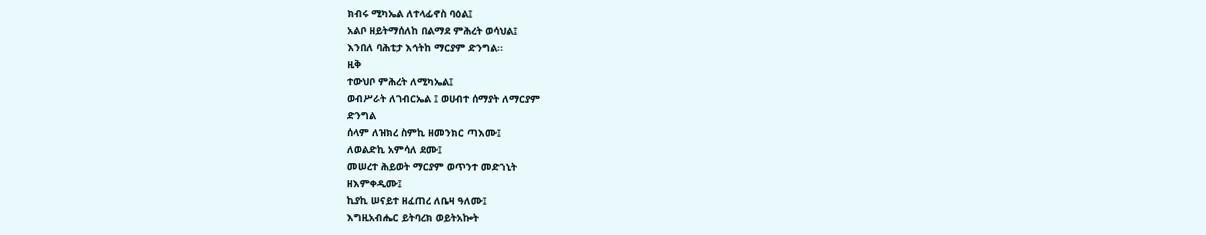ክብሩ ሚካኤል ለተላፊኖስ ባዕል፤
አልቦ ዘይትማሰለከ በልማደ ምሕረት ወሳህል፤
እንበለ ባሕቲታ እኅትከ ማርያም ድንግል፡፡
ዚቅ
ተውህቦ ምሕረት ለሚካኤል፤
ወብሥራት ለገብርኤል ፤ ወሀብተ ሰማያት ለማርያም
ድንግል
ሰላም ለዝክረ ስምኪ ዘመንክር ጣእሙ፤
ለወልድኪ አምሳለ ደሙ፤
መሠረተ ሕይወት ማርያም ወጥንተ መድኀኒት
ዘእምቀዲሙ፤
ኪያኪ ሠናይተ ዘፈጠረ ለቤዛ ዓለሙ፤
እግዚአብሔር ይትባረክ ወይትአኰት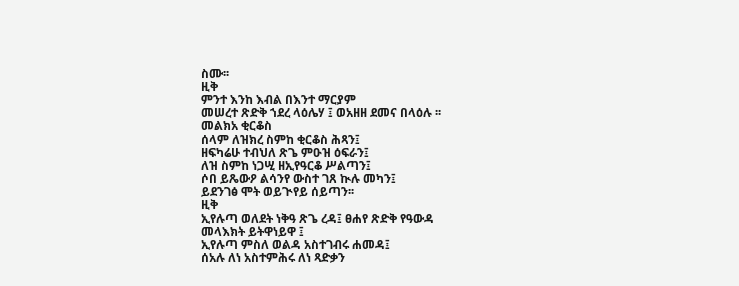ስሙ፡፡
ዚቅ
ምንተ እንከ እብል በእንተ ማርያም
መሠረተ ጽድቅ ኀደረ ላዕሌሃ ፤ ወአዘዘ ደመና በላዕሉ ፡፡
መልክአ ቂርቆስ
ሰላም ለዝክረ ስምከ ቂርቆስ ሕጻን፤
ዘፍካሬሁ ተብህለ ጽጌ ምዑዝ ዕፍራን፤
ለዝ ስምከ ነጋሢ ዘኢየዓርቆ ሥልጣን፤
ሶበ ይጼውዖ ልሳንየ ውስተ ገጸ ኲሉ መካን፤
ይደንገፅ ሞት ወይጒየይ ሰይጣን፡፡
ዚቅ
ኢየሉጣ ወለደት ነቅዓ ጽጌ ረዳ፤ ፀሐየ ጽድቅ የዓውዳ
መላእክት ይትዋነይዋ ፤
ኢየሉጣ ምስለ ወልዳ አስተገብሩ ሐመዳ፤
ሰአሉ ለነ አስተምሕሩ ለነ ጻድቃን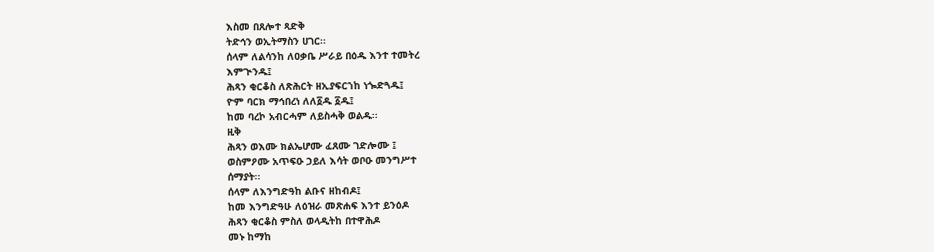እስመ በጸሎተ ጻድቅ
ትድኅን ወኢትማስን ሀገር፡፡
ሰላም ለልሳንከ ለዐቃቤ ሥራይ በዕዱ እንተ ተመትረ
እምጒንዱ፤
ሕጻን ቂርቆስ ለጽሕርት ዘኢያፍርኀከ ነጐድጓዱ፤
ዮም ባርክ ማኅበረነ ለለ፩ዱ ፩ዱ፤
ከመ ባረኮ አብርሓም ለይስሓቅ ወልዱ፡፡
ዚቅ
ሕጻን ወእሙ ክልኤሆሙ ፈጸሙ ገድሎሙ ፤
ወስምዖሙ አጥፍዑ ኃይለ እሳት ወቦዑ መንግሥተ
ሰማያት፡፡
ሰላም ለእንግድዓከ ልቡና ዘከብዶ፤
ከመ እንግድዓሁ ለዕዝራ መጽሐፍ እንተ ይንዕዶ
ሕጻን ቂርቆስ ምስለ ወላዲትከ በተዋሕዶ
መኑ ከማከ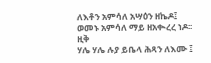ለእቶን አምሳለ አሣዕን ዘኬዶ፤
ወመኑ አምሳለ ማይ ዘአቊረረ ነዶ፡፡
ዚቅ
ሃሌ ሃሌ ሉያ ይቤላ ሕጻን ለእሙ ፤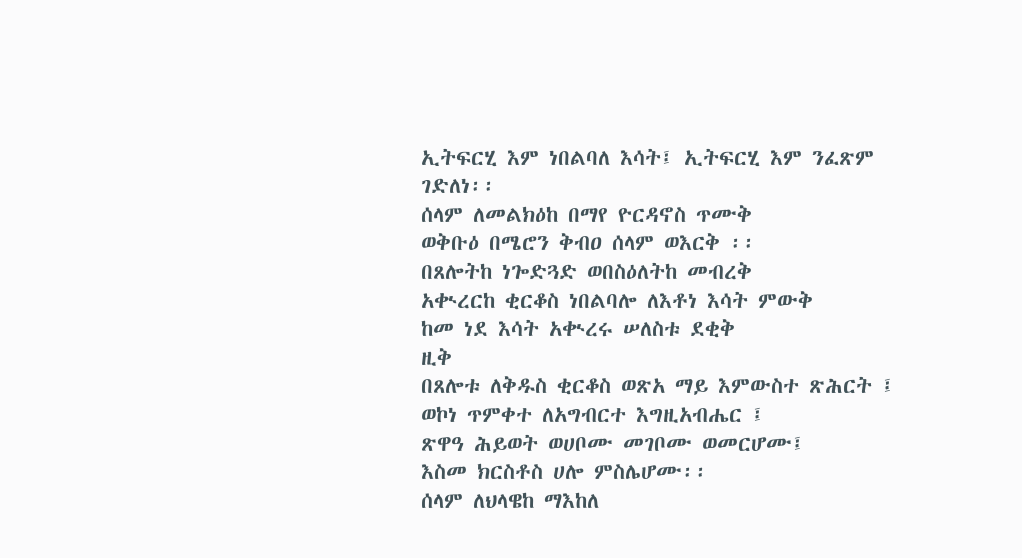ኢትፍርሂ እም ነበልባለ እሳት፤ ኢትፍርሂ እም ንፈጽም
ገድለነ፡፡
ሰላም ለመልክዕከ በማየ ዮርዳኖስ ጥሙቅ
ወቅቡዕ በሜሮን ቅብዐ ሰላም ወእርቅ ፡፡
በጸሎትከ ነጐድጓድ ወበስዕለትከ መብረቅ
አቊረርከ ቂርቆስ ነበልባሎ ለእቶነ እሳት ምውቅ
ከመ ነደ እሳት አቊረሩ ሠለስቱ ደቂቅ
ዚቅ
በጸሎቱ ለቅዱስ ቂርቆስ ወጽአ ማይ እምውስተ ጽሕርት ፤
ወኮነ ጥምቀተ ለአግብርተ እግዚአብሔር ፤
ጽዋዓ ሕይወት ወሀቦሙ መገቦሙ ወመርሆሙ፤
እስመ ክርስቶስ ሀሎ ምስሌሆሙ፡፡
ሰላም ለህላዌከ ማእከለ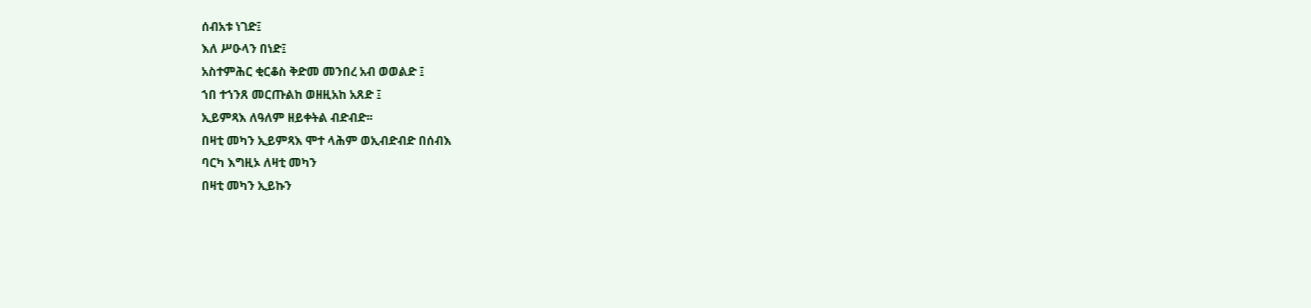ሰብአቱ ነገድ፤
እለ ሥዑላን በነድ፤
አስተምሕር ቂርቆስ ቅድመ መንበረ አብ ወወልድ ፤
ኀበ ተኀንጸ መርጡልከ ወዘዚአከ አጸድ ፤
ኢይምጻእ ለዓለም ዘይቀትል ብድብድ፡፡
በዛቲ መካን ኢይምጻእ ሞተ ላሕም ወኢብድብድ በሰብእ
ባርካ እግዚኦ ለዛቲ መካን
በዛቲ መካን ኢይኩን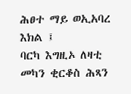ሕፀተ ማይ ወኢአባረ እክል ፤
ባርካ እግዚኦ ለዛቲ መካን ቂርቆስ ሕጻን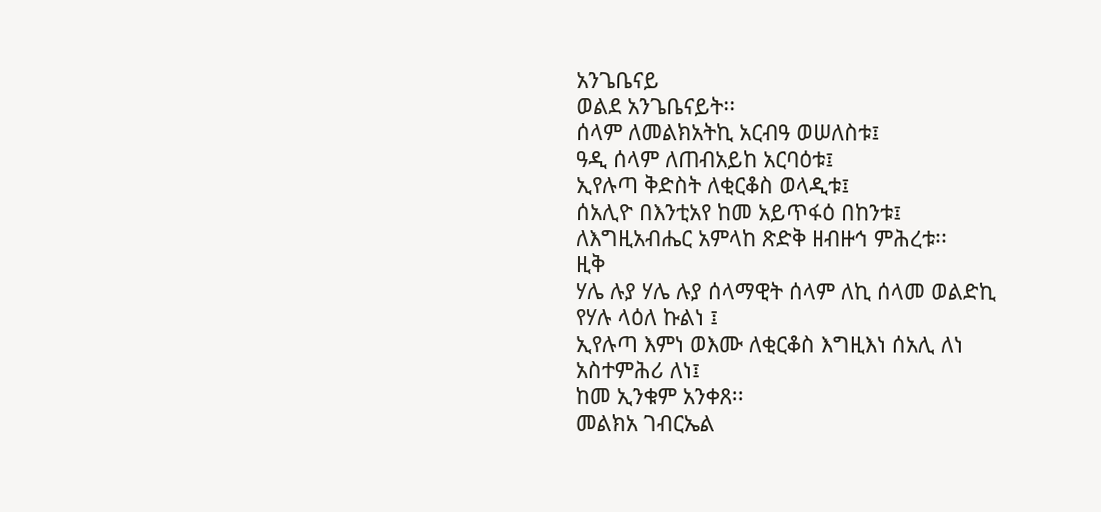አንጌቤናይ
ወልደ አንጌቤናይት፡፡
ሰላም ለመልክአትኪ አርብዓ ወሠለስቱ፤
ዓዲ ሰላም ለጠብአይከ አርባዕቱ፤
ኢየሉጣ ቅድስት ለቂርቆስ ወላዲቱ፤
ሰአሊዮ በእንቲአየ ከመ አይጥፋዕ በከንቱ፤
ለእግዚአብሔር አምላከ ጽድቅ ዘብዙኅ ምሕረቱ፡፡
ዚቅ
ሃሌ ሉያ ሃሌ ሉያ ሰላማዊት ሰላም ለኪ ሰላመ ወልድኪ
የሃሉ ላዕለ ኩልነ ፤
ኢየሉጣ እምነ ወእሙ ለቂርቆስ እግዚእነ ሰአሊ ለነ
አስተምሕሪ ለነ፤
ከመ ኢንቁም አንቀጸ፡፡
መልክአ ገብርኤል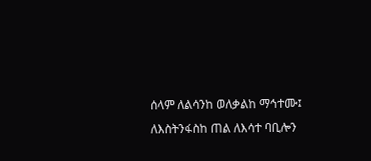ሰላም ለልሳንከ ወለቃልከ ማኅተሙ፤
ለእስትንፋስከ ጠል ለእሳተ ባቢሎን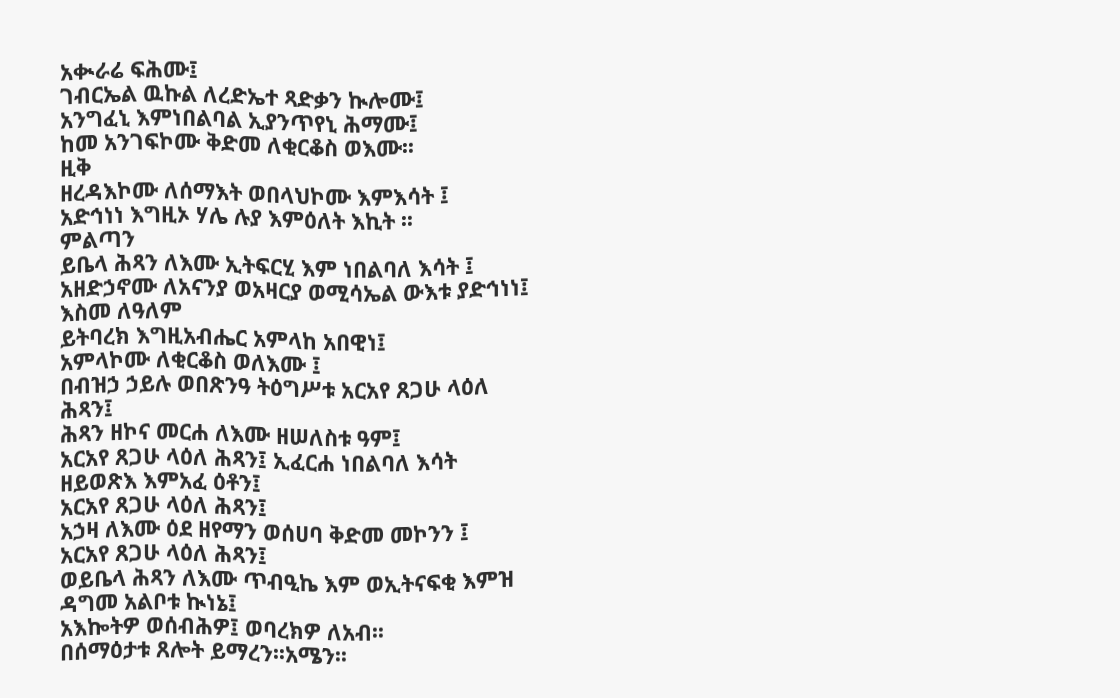አቊራሬ ፍሕሙ፤
ገብርኤል ዉኩል ለረድኤተ ጻድቃን ኲሎሙ፤
አንግፈኒ እምነበልባል ኢያንጥየኒ ሕማሙ፤
ከመ አንገፍኮሙ ቅድመ ለቂርቆስ ወእሙ፡፡
ዚቅ
ዘረዳእኮሙ ለሰማእት ወበላህኮሙ እምእሳት ፤
አድኅነነ እግዚኦ ሃሌ ሉያ እምዕለት እኪት ፡፡
ምልጣን
ይቤላ ሕጻን ለእሙ ኢትፍርሂ እም ነበልባለ እሳት ፤
አዘድኃኖሙ ለአናንያ ወአዛርያ ወሚሳኤል ውእቱ ያድኅነነ፤
እስመ ለዓለም
ይትባረክ እግዚአብሔር አምላከ አበዊነ፤
አምላኮሙ ለቂርቆስ ወለእሙ ፤
በብዝኃ ኃይሉ ወበጽንዓ ትዕግሥቱ አርአየ ጸጋሁ ላዕለ
ሕጻን፤
ሕጻን ዘኮና መርሐ ለእሙ ዘሠለስቱ ዓም፤
አርአየ ጸጋሁ ላዕለ ሕጻን፤ ኢፈርሐ ነበልባለ እሳት
ዘይወጽእ እምአፈ ዕቶን፤
አርአየ ጸጋሁ ላዕለ ሕጻን፤
አኃዛ ለእሙ ዕደ ዘየማን ወሰሀባ ቅድመ መኮንን ፤
አርአየ ጸጋሁ ላዕለ ሕጻን፤
ወይቤላ ሕጻን ለእሙ ጥብዒኬ እም ወኢትናፍቂ እምዝ
ዳግመ አልቦቱ ኲነኔ፤
አእኰትዎ ወሰብሕዎ፤ ወባረክዎ ለአብ፡፡
በሰማዕታቱ ጸሎት ይማረን፡፡አሜን፡፡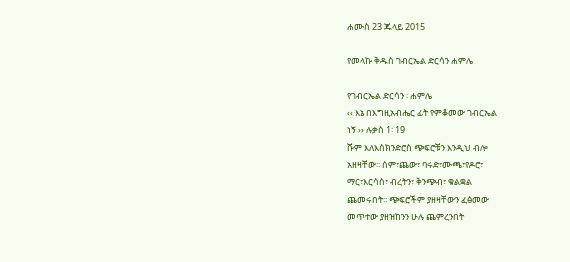ሐሙስ 23 ጁላይ 2015

የመላኩ ቅዱስ ገብርኤል ድርሳን ሐምሌ

የገብርኤል ድርሳን ፡ ሐምሌ
‹‹ እኔ በእግዚአብሔር ፊት የምቆመው ገብርኤል
ነኝ ›› ሉቃስ 1፡ 19
ሹም እለእስክንድሮስ ጭፍሮቹን እንዲህ ብሎ
አዘዛቸው፡፡ ሰም፣ጨው፣ ባሩድ፣ሙጫ፣የዶሮ፣
ማር፣እርሳስ፣ ብረትን፣ ቅንጭብ፣ ቁልቋል
ጨመሩበት፡፡ ጭፍሮችም ያዘዛቸውን ፈፅመው
መጥተው ያዘዝከንን ሁሉ ጨምረንበት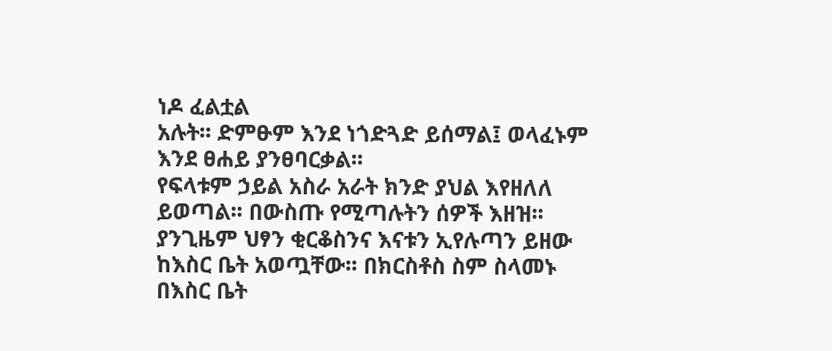ነዶ ፈልቷል
አሉት፡፡ ድምፁም እንደ ነጎድጓድ ይሰማል፤ ወላፈኑም
እንደ ፀሐይ ያንፀባርቃል፡፡
የፍላቱም ኃይል አስራ አራት ክንድ ያህል እየዘለለ
ይወጣል፡፡ በውስጡ የሚጣሉትን ሰዎች እዘዝ፡፡
ያንጊዜም ህፃን ቂርቆስንና እናቱን ኢየሉጣን ይዘው
ከእስር ቤት አወጧቸው፡፡ በክርስቶስ ስም ስላመኑ
በእስር ቤት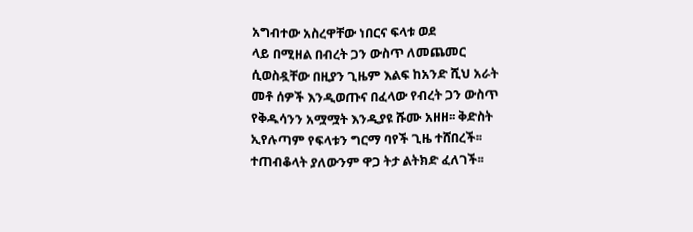አግብተው አስረዋቸው ነበርና ፍላቱ ወደ
ላይ በሚዘል በብረት ጋን ውስጥ ለመጨመር
ሲወስዷቸው በዚያን ጊዜም እልፍ ከአንድ ሺህ አራት
መቶ ሰዎች እንዲወጡና በፈላው የብረት ጋን ውስጥ
የቅዱሳንን አሟሟት እንዲያዩ ሹሙ አዘዘ፡፡ ቅድስት
ኢየሉጣም የፍላቱን ግርማ ባየች ጊዜ ተሸበረች፡፡
ተጠብቆላት ያለውንም ዋጋ ትታ ልትክድ ፈለገች፡፡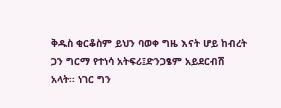ቅዱስ ቂርቆስም ይህን ባወቀ ግዜ እናት ሆይ ከብረት
ጋን ግርማ የተነሳ አትፍሪ፤ድንጋፄም አይደርብሽ
አላት፡፡ ነገር ግን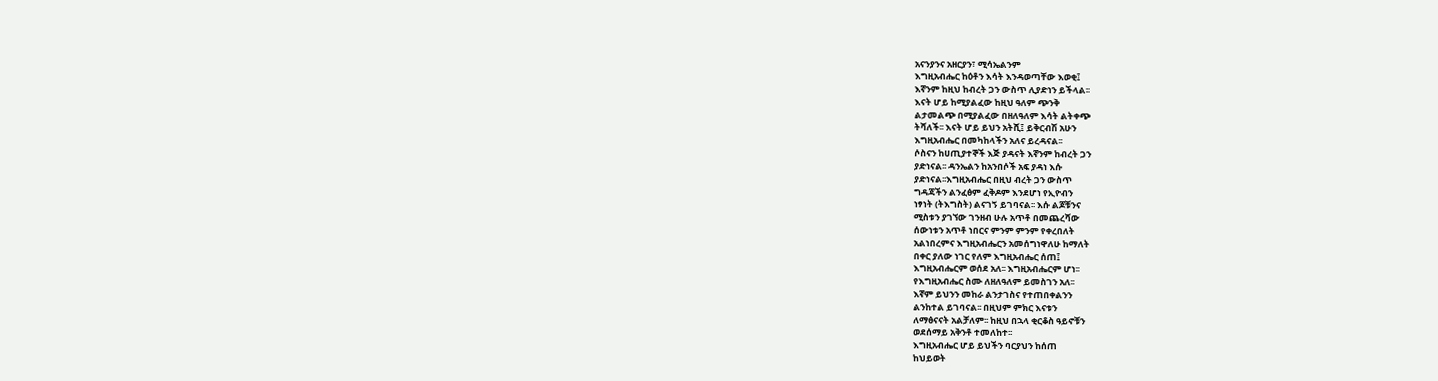አናንያንና አዘርያን፣ ሚሳኤልንም
እግዚአብሔር ከዕቶን እሳት እንዳወጣቸው እወቂ፤
እኛንም ከዚህ ከብረት ጋን ውስጥ ሊያድነን ይችላል፡፡
እናት ሆይ ከሚያልፈው ከዚህ ዓለም ጭንቅ
ልታመልጭ በሚያልፈው በዘለዓለም እሳት ልትቀጭ
ትሻለች፡፡ እናት ሆይ ይህን አትሺ፤ ይቅርብሽ አሁን
እግዚአብሔር በመካከላችን አለና ይረዳናል፡፡
ሶስናን ከሀጢያተኞች እጅ ያዳናት እኛንም ከብረት ጋን
ያድነናል፡፡ ዳንኤልን ከአንበሶች አፍ ያዳነ እሱ
ያድነናል፡፡እግዚአብሔር በዚህ ብረት ጋን ውስጥ
ግዳጃችን ልንፈፅም ፈቅዶም እንደሆነ የኢዮብን
ነፃነት (ትእግስት) ልናገኝ ይገባናል፡፡ እሱ ልጆቹንና
ሚስቱን ያገኘው ገንዘብ ሁሉ አጥቶ በመጨረሻው
ሰውነቱን አጥቶ ነበርና ምንም ምንም የቀረበለት
አልነበረምና እግዚአብሔርን አመሰግነዋለሁ ከማለት
በቀር ያለው ነገር የለም እግዚአብሔር ሰጠ፤
እግዚአብሔርም ወሰደ አለ፡፡ እግዚአብሔርም ሆነ፡፡
የእግዚአብሔር ስሙ ለዘለዓለም ይመስገን አለ፡፡
እኛም ይህንን መከራ ልንታገስና የተጠበቀልንን
ልንከተል ይገባናል፡፡ በዚህም ምክር እናቱን
ለማፅናናት አልቻለም፡፡ ከዚህ በኋላ ቂርቆስ ዓይኖቹን
ወደሰማይ አቅንቶ ተመለከተ፡፡
እግዚአብሔር ሆይ ይህችን ባርያህን ከሰጠ
ከህይወት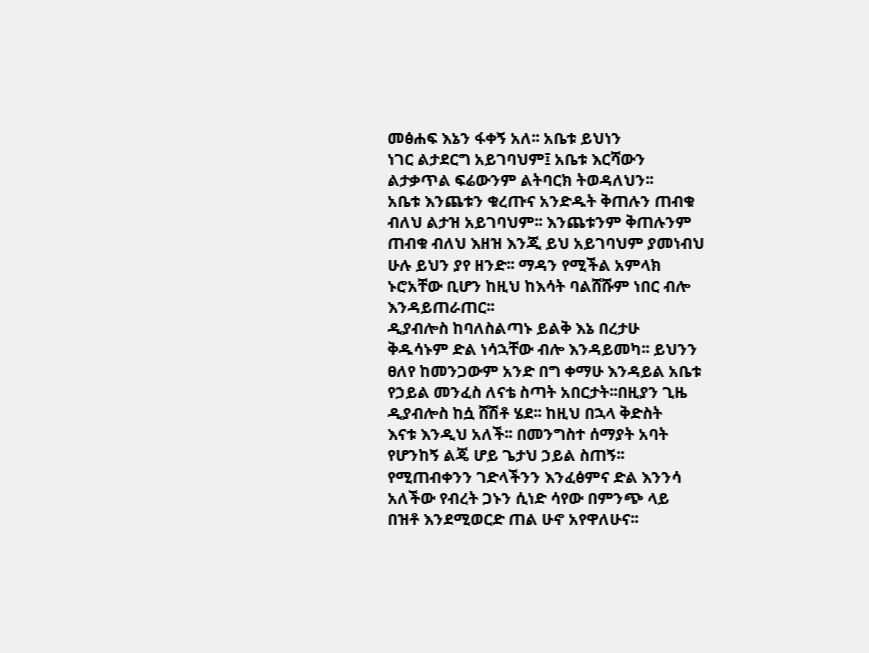መፅሐፍ እኔን ፋቀኝ አለ፡፡ አቤቱ ይህነን
ነገር ልታደርግ አይገባህም፤ አቤቱ እርሻውን
ልታቃጥል ፍሬውንም ልትባርክ ትወዳለህን፡፡
አቤቱ እንጨቱን ቁረጡና አንድዱት ቅጠሉን ጠብቁ
ብለህ ልታዝ አይገባህም፡፡ እንጨቱንም ቅጠሉንም
ጠብቁ ብለህ እዘዝ እንጂ ይህ አይገባህም ያመነብህ
ሁሉ ይህን ያየ ዘንድ፡፡ ማዳን የሚችል አምላክ
ኑሮአቸው ቢሆን ከዚህ ከእሳት ባልሸሹም ነበር ብሎ
እንዳይጠራጠር፡፡
ዲያብሎስ ከባለስልጣኑ ይልቅ እኔ በረታሁ
ቅዱሳኑም ድል ነሳኋቸው ብሎ እንዳይመካ፡፡ ይህንን
ፀለየ ከመንጋውም አንድ በግ ቀማሁ እንዳይል አቤቱ
የኃይል መንፈስ ለናቴ ስጣት አበርታት፡፡በዚያን ጊዜ
ዲያብሎስ ከሷ ሸሽቶ ሄደ፡፡ ከዚህ በኋላ ቅድስት
እናቱ እንዲህ አለች፡፡ በመንግስተ ሰማያት አባት
የሆንከኝ ልጄ ሆይ ጌታህ ኃይል ስጠኝ፡፡
የሚጠብቀንን ገድላችንን እንፈፅምና ድል እንንሳ
አለችው የብረት ጋኑን ሲነድ ሳየው በምንጭ ላይ
በዝቶ እንደሚወርድ ጠል ሁኖ አየዋለሁና፡፡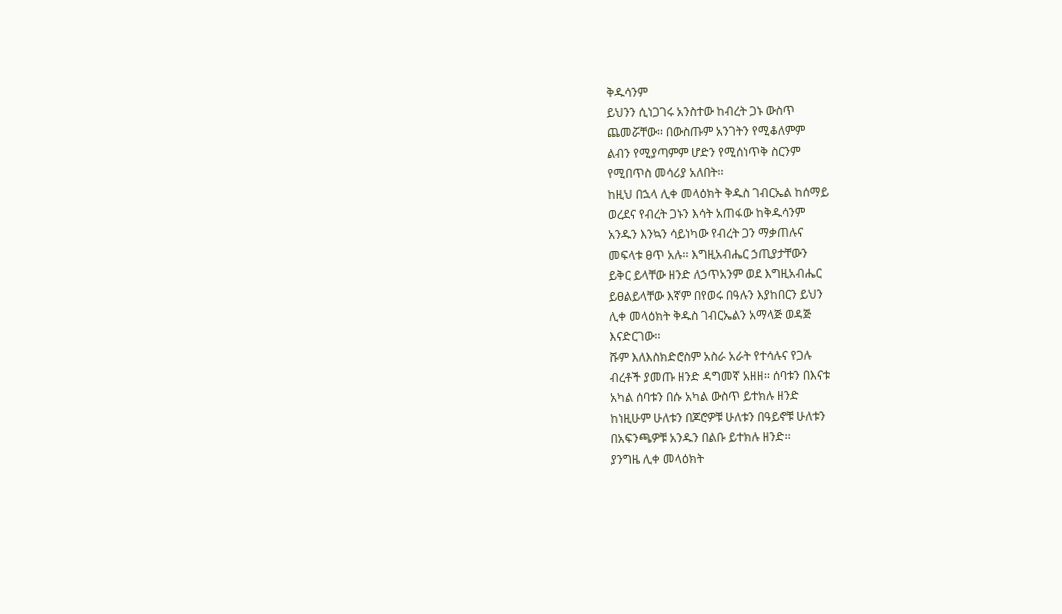ቅዱሳንም
ይህንን ሲነጋገሩ አንስተው ከብረት ጋኑ ውስጥ
ጨመሯቸው፡፡ በውስጡም አንገትን የሚቆለምም
ልብን የሚያጣምም ሆድን የሚሰነጥቅ ስርንም
የሚበጥስ መሳሪያ አለበት፡፡
ከዚህ በኋላ ሊቀ መላዕክት ቅዱስ ገብርኤል ከሰማይ
ወረደና የብረት ጋኑን እሳት አጠፋው ከቅዱሳንም
አንዱን እንኳን ሳይነካው የብረት ጋን ማቃጠሉና
መፍላቱ ፀጥ አሉ፡፡ እግዚአብሔር ኃጢያታቸውን
ይቅር ይላቸው ዘንድ ለኃጥአንም ወደ እግዚአብሔር
ይፀልይላቸው እኛም በየወሩ በዓሉን እያከበርን ይህን
ሊቀ መላዕክት ቅዱስ ገብርኤልን አማላጅ ወዳጅ
እናድርገው፡፡
ሹም እለእስክድሮስም አስራ አራት የተሳሉና የጋሉ
ብረቶች ያመጡ ዘንድ ዳግመኛ አዘዘ፡፡ ሰባቱን በእናቱ
አካል ሰባቱን በሱ አካል ውስጥ ይተክሉ ዘንድ
ከነዚሁም ሁለቱን በጆሮዎቹ ሁለቱን በዓይኖቹ ሁለቱን
በአፍንጫዎቹ አንዱን በልቡ ይተክሉ ዘንድ፡፡
ያንግዜ ሊቀ መላዕክት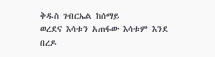ቅዱስ ገብርኤል ከሰማይ
ወረደና እሳቱን አጠፋው እሳቱም እንደ በረዶ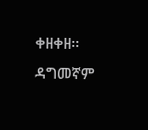ቀዘቀዘ፡፡
ዳግመኛም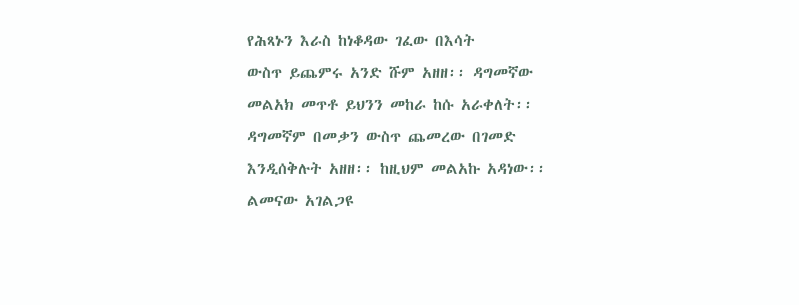የሕጻኑን እራስ ከነቆዳው ገፈው በእሳት
ውስጥ ይጨምሩ አንድ ሹም አዘዘ፡፡ ዳግመኛው
መልአክ መጥቶ ይህንን መከራ ከሱ አራቀለት፡፡
ዳግመኛም በመቃን ውስጥ ጨመረው በገመድ
እንዲሰቅሉት አዘዘ፡፡ ከዚህም መልአኩ አዳነው፡፡
ልመናው አገልጋዩ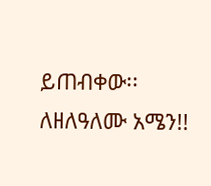ይጠብቀው፡፡ ለዘለዓለሙ አሜን!!